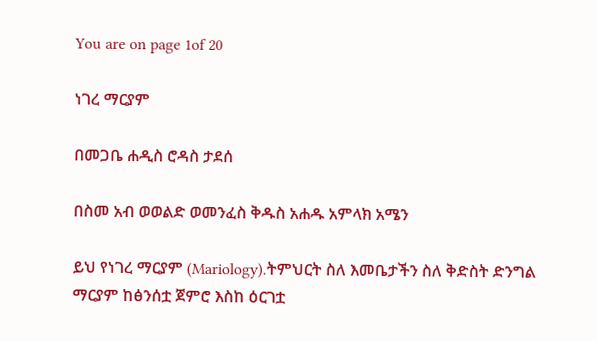You are on page 1of 20

ነገረ ማርያም

በመጋቤ ሐዲስ ሮዳስ ታደሰ

በስመ አብ ወወልድ ወመንፈስ ቅዱስ አሐዱ አምላክ አሜን

ይህ የነገረ ማርያም (Mariology).ትምህርት ስለ እመቤታችን ስለ ቅድስት ድንግል ማርያም ከፅንሰቷ ጀምሮ እስከ ዕርገቷ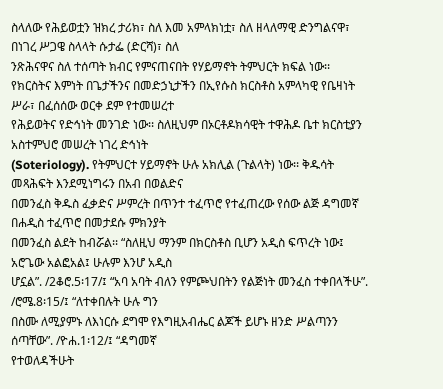ስላለው የሕይወቷን ዝክረ ታሪክ፣ ስለ እመ አምላክነቷ፣ ስለ ዘላለማዊ ድንግልናዋ፣ በነገረ ሥጋዌ ስላላት ሱታፌ (ድርሻ)፣ ስለ
ንጽሕናዋና ስለ ተሰጣት ክብር የምናጠናበት የሃይማኖት ትምህርት ክፍል ነው፡፡
የክርስትና እምነት በጌታችንና በመድኃኒታችን በኢየሱስ ክርስቶስ አምላካዊ የቤዛነት ሥራ፣ በፈሰሰው ወርቀ ደም የተመሠረተ
የሕይወትና የድኅነት መንገድ ነው፡፡ ስለዚህም በኦርቶዶክሳዊት ተዋሕዶ ቤተ ክርስቲያን አስተምህሮ መሠረት ነገረ ድኅነት
(Soteriology). የትምህርተ ሃይማኖት ሁሉ አክሊል (ጉልላት) ነው፡፡ ቅዱሳት መጻሕፍት እንደሚነግሩን በአብ በወልድና
በመንፈስ ቅዱስ ፈቃድና ሥምረት በጥንተ ተፈጥሮ የተፈጠረው የሰው ልጅ ዳግመኛ በሐዲስ ተፈጥሮ በመታደሱ ምክንያት
በመንፈስ ልደት ከብሯል፡፡ “ስለዚህ ማንም በክርስቶስ ቢሆን አዲስ ፍጥረት ነው፤ አሮጌው አልፎአል፤ ሁሉም እንሆ አዲስ
ሆኗል”. /2ቆሮ.5፡17/፤ “አባ አባት ብለን የምጮህበትን የልጅነት መንፈስ ተቀበላችሁ”. /ሮሜ.8፡15/፤ “ለተቀበሉት ሁሉ ግን
በስሙ ለሚያምኑ ለእነርሱ ደግሞ የእግዚአብሔር ልጆች ይሆኑ ዘንድ ሥልጣንን ሰጣቸው”. /ዮሐ.1፡12/፤ “ዳግመኛ
የተወለዳችሁት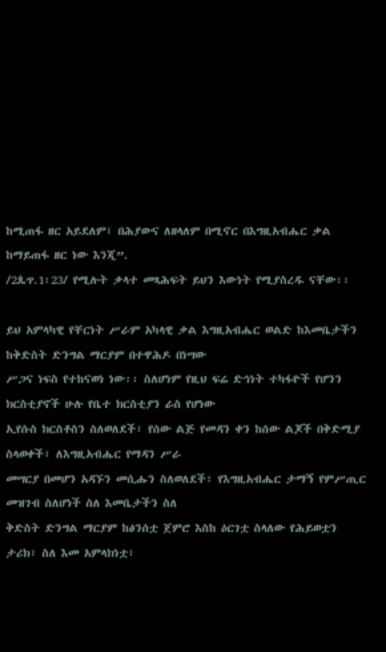ከሚጠፋ ዘር አይደለም፤ በሕያውና ለዘላለም በሚኖር በእግዚአብሔር ቃል ከማይጠፋ ዘር ነው እንጂ”.
/2ጴጥ.1፡23/ የሚሉት ቃላተ መጻሕፍት ይህን እውነት የሚያስረዱ ናቸው፡፡

ይህ አምላካዊ የቸርነት ሥራም አካላዊ ቃል እግዚአብሔር ወልድ ከእመቤታችን ከቅድስት ድንግል ማርያም በተዋሕዶ በነሣው
ሥጋና ነፍስ የተከናወነ ነው፡፡ ስለሆነም የዚህ ፍሬ ድኅነት ተካፋዮች የሆንን ክርስቲያኖች ሁሉ የቤተ ክርስቲያን ራስ የሆነው
ኢየሱስ ክርስቶስን ስለወለደች፣ የሰው ልጅ የመዳን ቀን ከሰው ልጆች በቅድሚያ ስላወቀች፣ ለእግዚአብሔር የማዳን ሥራ
መሣርያ በመሆን አዳኙን መሲሑን ስለወለደች፣ የእግዚአብሔር ታማኝ የምሥጢር መዝገብ ስለሆነች ስለ እመቤታችን ስለ
ቅድስት ድንግል ማርያም ከፅንሰቷ ጀምሮ እስከ ዕርገቷ ስላለው የሕይወቷን ታሪክ፣ ስለ እመ አምላክነቷ፣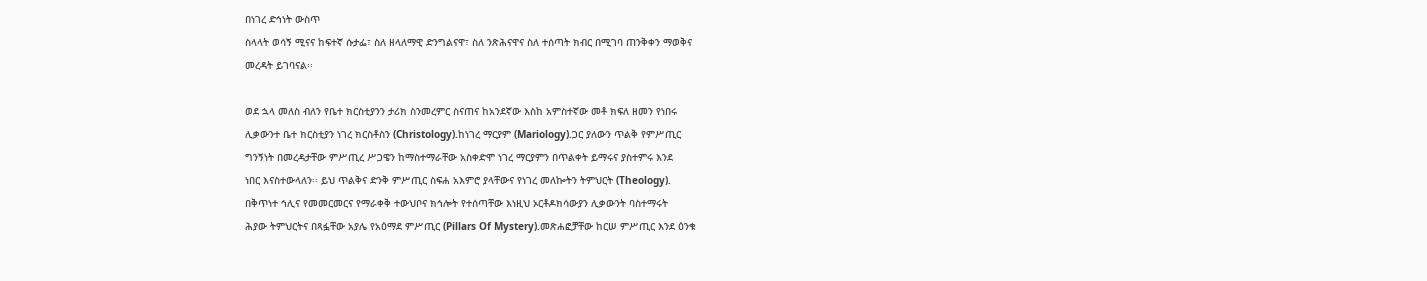በነገረ ድኅነት ውስጥ
ስላላት ወሳኝ ሚናና ከፍተኛ ሱታፌ፣ ስለ ዘላለማዊ ድንግልናዋ፣ ስለ ንጽሕናዋና ስለ ተሰጣት ክብር በሚገባ ጠንቅቀን ማወቅና
መረዳት ይገባናል፡፡

ወደ ኋላ መለስ ብለን የቤተ ክርስቲያንን ታሪክ ስንመረምር ስናጠና ከአንደኛው እስከ አምስተኛው መቶ ክፍለ ዘመን የነበሩ
ሊቃውንተ ቤተ ክርስቲያን ነገረ ክርስቶስን (Christology).ከነገረ ማርያም (Mariology).ጋር ያለውን ጥልቅ የምሥጢር
ግንኝነት በመረዳታቸው ምሥጢረ ሥጋዌን ከማስተማራቸው አስቀድሞ ነገረ ማርያምን በጥልቀት ይማሩና ያስተምሩ እንደ
ነበር እናስተውላለን፡፡ ይህ ጥልቅና ድንቅ ምሥጢር ስፍሐ አእምሮ ያላቸውና የነገረ መለኰትን ትምህርት (Theology).
በቅጥነተ ኅሊና የመመርመርና የማራቀቅ ተውህቦና ክኅሎት የተሰጣቸው እነዚህ ኦርቶዶክሳውያን ሊቃውንት ባስተማሩት
ሕያው ትምህርትና በጻፏቸው አያሌ የአዕማደ ምሥጢር (Pillars Of Mystery).መጽሐፎቻቸው ከርሠ ምሥጢር እንደ ዕንቁ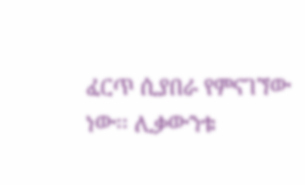ፈርጥ ሲያበራ የምናገኘው ነው፡፡ ሊቃውንቱ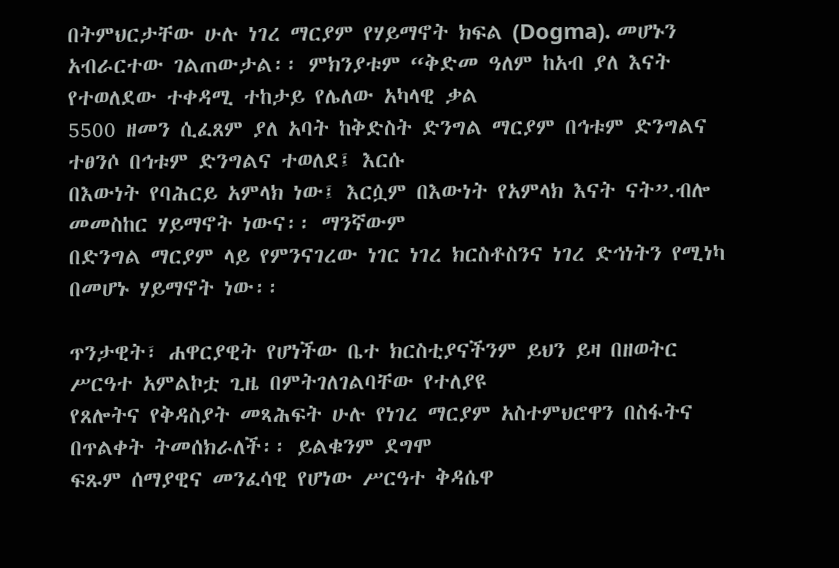በትምህርታቸው ሁሉ ነገረ ማርያም የሃይማኖት ክፍል (Dogma). መሆኑን
አብራርተው ገልጠውታል፡፡ ምክንያቱም “ቅድመ ዓለም ከአብ ያለ እናት የተወለደው ተቀዳሚ ተከታይ የሌለው አካላዊ ቃል
5500 ዘመን ሲፈጸም ያለ አባት ከቅድስት ድንግል ማርያም በኅቱም ድንግልና ተፀንሶ በኅቱም ድንግልና ተወለደ፤ እርሱ
በእውነት የባሕርይ አምላክ ነው፤ እርሷም በእውነት የአምላክ እናት ናት”.ብሎ መመስከር ሃይማኖት ነውና፡፡ ማንኛውም
በድንግል ማርያም ላይ የምንናገረው ነገር ነገረ ክርስቶስንና ነገረ ድኅነትን የሚነካ በመሆኑ ሃይማኖት ነው፡፡

ጥንታዊት፣ ሐዋርያዊት የሆነችው ቤተ ክርስቲያናችንም ይህን ይዛ በዘወትር ሥርዓተ አምልኮቷ ጊዜ በምትገለገልባቸው የተለያዩ
የጸሎትና የቅዳስያት መጻሕፍት ሁሉ የነገረ ማርያም አስተምህሮዋን በስፋትና በጥልቀት ትመሰክራለች፡፡ ይልቁንም ደግሞ
ፍጹም ሰማያዊና መንፈሳዊ የሆነው ሥርዓተ ቅዳሴዋ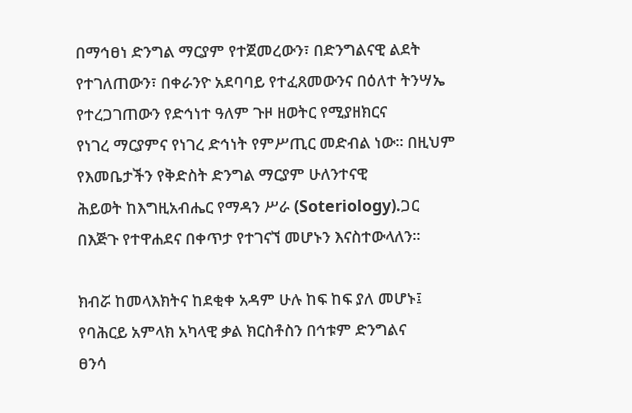በማኅፀነ ድንግል ማርያም የተጀመረውን፣ በድንግልናዊ ልደት
የተገለጠውን፣ በቀራንዮ አደባባይ የተፈጸመውንና በዕለተ ትንሣኤ የተረጋገጠውን የድኅነተ ዓለም ጉዞ ዘወትር የሚያዘክርና
የነገረ ማርያምና የነገረ ድኅነት የምሥጢር መድብል ነው፡፡ በዚህም የእመቤታችን የቅድስት ድንግል ማርያም ሁለንተናዊ
ሕይወት ከእግዚአብሔር የማዳን ሥራ (Soteriology).ጋር በእጅጉ የተዋሐደና በቀጥታ የተገናኘ መሆኑን እናስተውላለን፡፡

ክብሯ ከመላእክትና ከደቂቀ አዳም ሁሉ ከፍ ከፍ ያለ መሆኑ፤ የባሕርይ አምላክ አካላዊ ቃል ክርስቶስን በኅቱም ድንግልና
ፀንሳ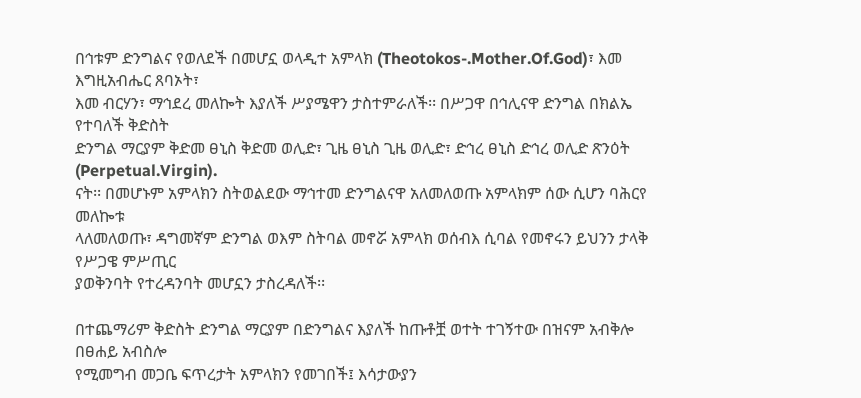በኅቱም ድንግልና የወለደች በመሆኗ ወላዲተ አምላክ (Theotokos-.Mother.Of.God)፣ እመ እግዚአብሔር ጸባኦት፣
እመ ብርሃን፣ ማኅደረ መለኰት እያለች ሥያሜዋን ታስተምራለች፡፡ በሥጋዋ በኅሊናዋ ድንግል በክልኤ የተባለች ቅድስት
ድንግል ማርያም ቅድመ ፀኒስ ቅድመ ወሊድ፣ ጊዜ ፀኒስ ጊዜ ወሊድ፣ ድኅረ ፀኒስ ድኅረ ወሊድ ጽንዕት (Perpetual.Virgin).
ናት፡፡ በመሆኑም አምላክን ስትወልደው ማኅተመ ድንግልናዋ አለመለወጡ አምላክም ሰው ሲሆን ባሕርየ መለኰቱ
ላለመለወጡ፣ ዳግመኛም ድንግል ወእም ስትባል መኖሯ አምላክ ወሰብእ ሲባል የመኖሩን ይህንን ታላቅ የሥጋዌ ምሥጢር
ያወቅንባት የተረዳንባት መሆኗን ታስረዳለች፡፡

በተጨማሪም ቅድስት ድንግል ማርያም በድንግልና እያለች ከጡቶቿ ወተት ተገኝተው በዝናም አብቅሎ በፀሐይ አብስሎ
የሚመግብ መጋቤ ፍጥረታት አምላክን የመገበች፤ እሳታውያን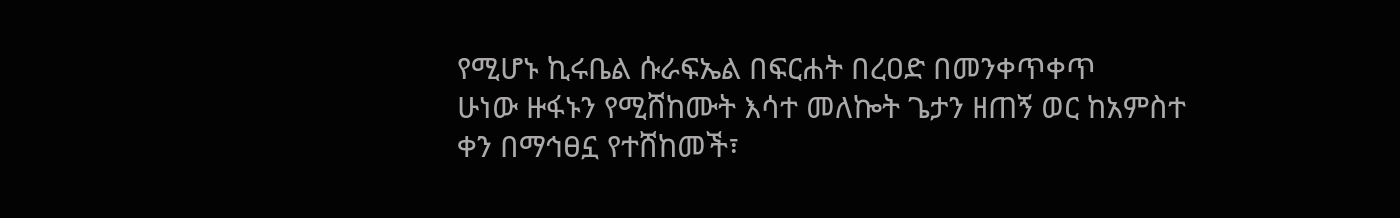የሚሆኑ ኪሩቤል ሱራፍኤል በፍርሐት በረዐድ በመንቀጥቀጥ
ሁነው ዙፋኑን የሚሸከሙት እሳተ መለኰት ጌታን ዘጠኝ ወር ከአምስተ ቀን በማኅፀኗ የተሸከመች፣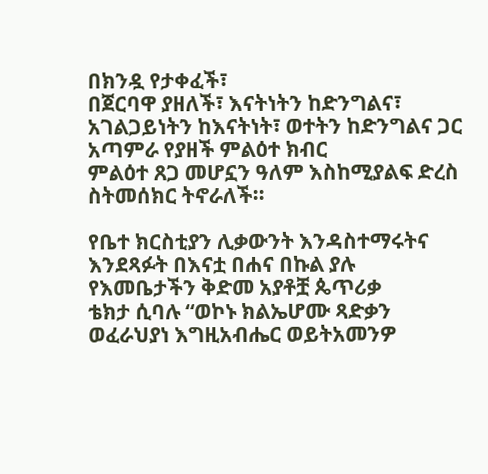በክንዷ የታቀፈች፣
በጀርባዋ ያዘለች፣ እናትነትን ከድንግልና፣ አገልጋይነትን ከእናትነት፣ ወተትን ከድንግልና ጋር አጣምራ የያዘች ምልዕተ ክብር
ምልዕተ ጸጋ መሆኗን ዓለም እስከሚያልፍ ድረስ ስትመሰክር ትኖራለች፡፡

የቤተ ክርስቲያን ሊቃውንት እንዳስተማሩትና እንደጻፉት በእናቷ በሐና በኩል ያሉ የእመቤታችን ቅድመ አያቶቿ ጴጥሪቃ
ቴክታ ሲባሉ “ወኮኑ ክልኤሆሙ ጻድቃን ወፈራህያነ እግዚአብሔር ወይትአመንዎ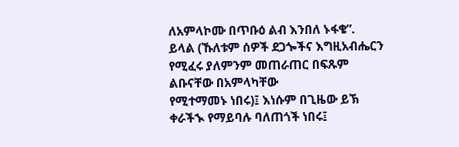ለአምላኮሙ በጥቡዕ ልብ እንበለ ኑፋቄ”.
ይላል (ኹለቱም ሰዎች ደጋጐችና እግዚአብሔርን የሚፈሩ ያለምንም መጠራጠር በፍጹም ልቡናቸው በአምላካቸው
የሚተማመኑ ነበሩ)፤ እነሱም በጊዜው ይኽ ቀራችኊ የማይባሉ ባለጠጎች ነበሩ፤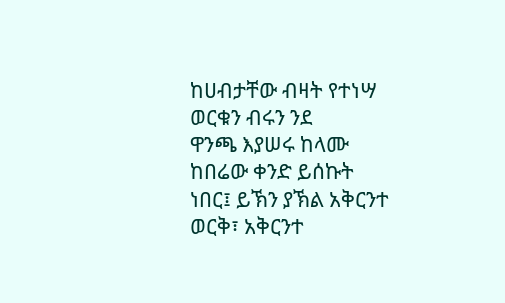ከሀብታቸው ብዛት የተነሣ ወርቁን ብሩን ንደ
ዋንጫ እያሠሩ ከላሙ ከበሬው ቀንድ ይሰኩት ነበር፤ ይኽን ያኽል አቅርንተ ወርቅ፣ አቅርንተ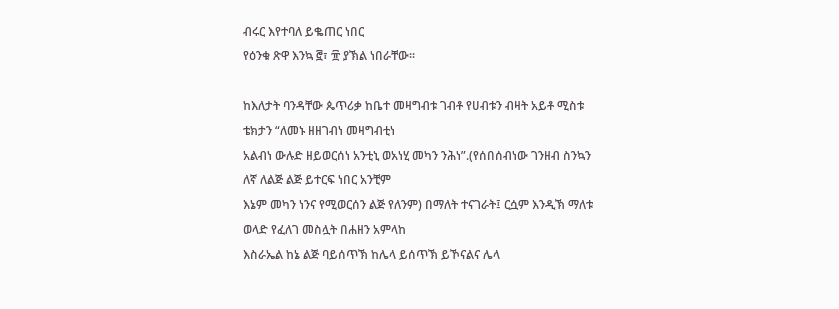ብሩር እየተባለ ይቈጠር ነበር
የዕንቁ ጽዋ እንኳ ፸፣ ፹ ያኽል ነበራቸው፡፡

ከእለታት ባንዳቸው ጴጥሪቃ ከቤተ መዛግብቱ ገብቶ የሀብቱን ብዛት አይቶ ሚስቱ ቴክታን “ለመኑ ዘዘገብነ መዛግብቲነ
አልብነ ውሉድ ዘይወርሰነ አንቲኒ ወአነሂ መካን ንሕነ”.(የሰበሰብነው ገንዘብ ስንኳን ለኛ ለልጅ ልጅ ይተርፍ ነበር አንቺም
እኔም መካን ነንና የሚወርሰን ልጅ የለንም) በማለት ተናገራት፤ ርሷም እንዲኽ ማለቱ ወላድ የፈለገ መስሏት በሐዘን አምላከ
እስራኤል ከኔ ልጅ ባይሰጥኽ ከሌላ ይሰጥኽ ይኾናልና ሌላ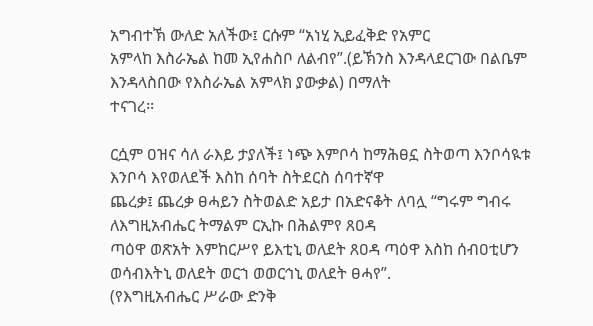አግብተኽ ውለድ አለችው፤ ርሱም “አነሂ ኢይፈቅድ የአምር
አምላከ እስራኤል ከመ ኢየሐስቦ ለልብየ”.(ይኽንስ እንዳላደርገው በልቤም እንዳላስበው የእስራኤል አምላክ ያውቃል) በማለት
ተናገረ፡፡

ርሷም ዐዝና ሳለ ራእይ ታያለች፤ ነጭ እምቦሳ ከማሕፀኗ ስትወጣ እንቦሳዪቱ እንቦሳ እየወለደች እስከ ሰባት ስትደርስ ሰባተኛዋ
ጨረቃ፤ ጨረቃ ፀሓይን ስትወልድ አይታ በአድናቆት ለባሏ “ግሩም ግብሩ ለእግዚአብሔር ትማልም ርኢኩ በሕልምየ ጸዐዳ
ጣዕዋ ወጽአት እምከርሥየ ይእቲኒ ወለደት ጸዐዳ ጣዕዋ እስከ ሰብዐቲሆን ወሳብእትኒ ወለደት ወርኀ ወወርኅኒ ወለደት ፀሓየ”.
(የእግዚአብሔር ሥራው ድንቅ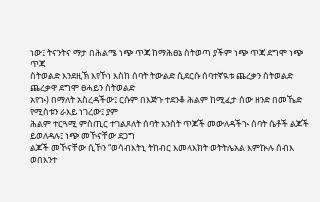ነው፤ ትናንትና ማታ በሕልሜ ነጭ ጥጃ ከማሕፀኔ ስትወጣ ያችም ነጭ ጥጃ ደግሞ ነጭ ጥጃ
ስትወልድ እንደዚኽ እየኾነ እስከ ሰባት ትውልድ ሲደርሱ ሰባተኛዪቱ ጨረቃን ስትወልድ ጨረቃዋ ደግሞ ፀሓይን ስትወልድ
አየኊ) በማለት አስረዳችው፤ ርሱም በእጅጉ ተደንቆ ሕልም ከሚፈታ ሰው ዘንድ በመኼድ የሚስቱን ራእይ ነገረው፤ ያም
ሕልም ተርጓሚ ምስጢር ተገልጾለት ሰባት አንስት ጥጆች መውለዳችኊ ሰባት ሴቶች ልጆች ይወለዳሉ፤ ነጭ መኾናቸው ደጋግ
ልጆች መኾናቸው ሲኾን “ወሳብእትኒ ትከብር እመላእክት ወትትሌአል እምኲሉ ሰብእ ወበእንተ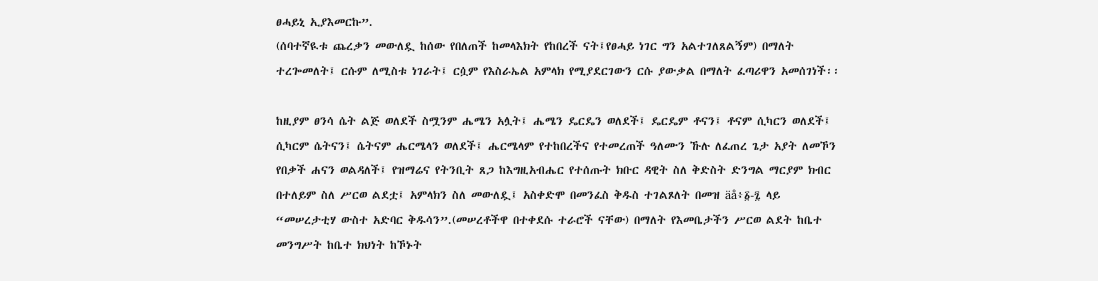ፀሓይኒ ኢያእመርኩ”.
(ሰባተኛዪቱ ጨረቃን መውለዷ ከሰው የበለጠች ከመላእክት የከበረች ናት፤የፀሓይ ነገር ግን አልተገለጸልኝም) በማለት
ተረጐመለት፤ ርሱም ለሚስቱ ነገራት፤ ርሷም የእስራኤል አምላክ የሚያደርገውን ርሱ ያውቃል በማለት ፈጣሪዋን አመሰገነች፡፡

ከዚያም ፀንሳ ሴት ልጅ ወለደች ስሟንም ሔሜን አሏት፤ ሔሜን ዴርዴን ወለደች፤ ዴርዴም ቶናን፤ ቶናም ሲካርን ወለደች፤
ሲካርም ሴትናን፤ ሴትናም ሔርሜላን ወለደች፤ ሔርሜላም የተከበረችና የተመረጠች ዓለሙን ኹሉ ለፈጠረ ጌታ አያት ለመኾን
የበቃች ሐናን ወልዳለች፤ የዝማሬና የትንቢት ጸጋ ከእግዚአብሔር የተሰጡት ክቡር ዳዊት ስለ ቅድስት ድንግል ማርያም ክብር
በተለይም ስለ ሥርወ ልደቷ፤ አምላክን ስለ መውለዷ፤ አስቀድሞ በመንፈስ ቅዱስ ተገልጾለት በመዝ äå፥፩-፯ ላይ
“መሠረታቲሃ ውስተ አድባር ቅዱሳን”.(መሠረቶችዋ በተቀደሱ ተራሮች ናቸው) በማለት የእመቤታችን ሥርወ ልደት ከቤተ
መንግሥት ከቤተ ክህነት ከኾኑት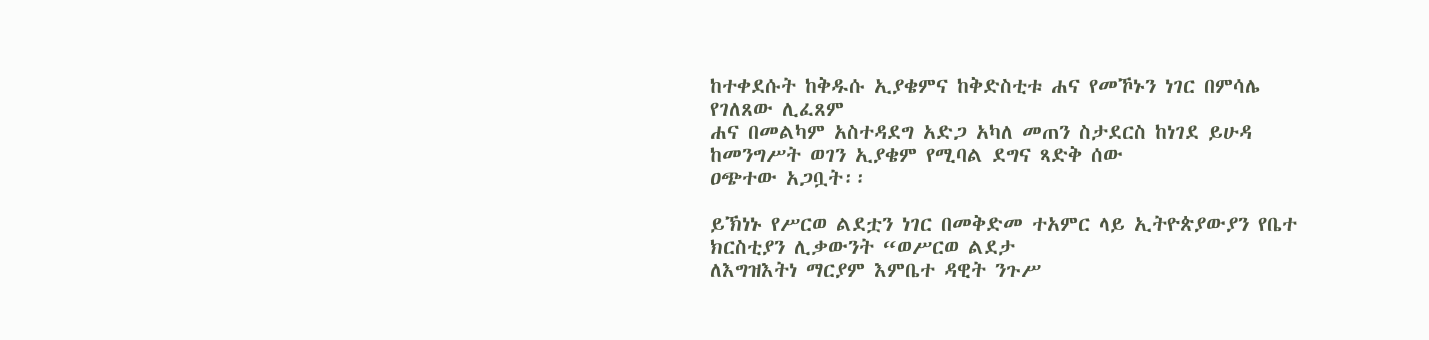ከተቀደሱት ከቅዱሱ ኢያቄምና ከቅድስቲቱ ሐና የመኾኑን ነገር በምሳሌ የገለጸው ሊፈጸም
ሐና በመልካም አስተዳደግ አድጋ አካለ መጠን ስታደርስ ከነገደ ይሁዳ ከመንግሥት ወገን ኢያቄም የሚባል ደግና ጻድቅ ሰው
ዐጭተው አጋቧት፡፡

ይኽነኑ የሥርወ ልደቷን ነገር በመቅድመ ተአምር ላይ ኢትዮጵያውያን የቤተ ክርስቲያን ሊቃውንት “ወሥርወ ልደታ
ለእግዝእትነ ማርያም እምቤተ ዳዊት ንጉሥ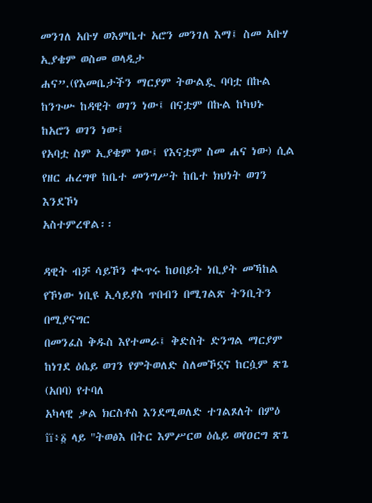መንገለ አቡሃ ወእምቤተ አሮን መንገለ እማ፤ ስመ አቡሃ ኢያቄም ወስመ ወላዲታ
ሐና”.(የእመቤታችን ማርያም ትውልዷ ባባቷ በኩል ከንጉሡ ከዳዊት ወገን ነው፤ በናቷም በኩል ከካህኑ ከአሮን ወገን ነው፤
የአባቷ ስም ኢያቄም ነው፤ የእናቷም ስመ ሐና ነው) ሲል የዘር ሐረግዋ ከቤተ መንግሥት ከቤተ ክህነት ወገን እንደኾነ
አስተምረዋል፡፡

ዳዊት ብቻ ሳይኾን ቊጥሩ ከዐበይት ነቢያት መኻከል የኾነው ነቢዩ ኢሳይያስ ጥበብን በሚገልጽ ትንቢትን በሚያናግር
በመንፈስ ቅዱስ እየተመራ፤ ቅድስት ድንግል ማርያም ከነገደ ዕሴይ ወገን የምትወለድ ስለመኾኗና ከርሷም ጽጌ (አበባ) የተባለ
አካላዊ ቃል ክርስቶስ እንደሚወለድ ተገልጾለት በምዕ îï፥፩ ላይ "ትወፅእ በትር እምሥርወ ዕሴይ ወየዐርግ ጽጌ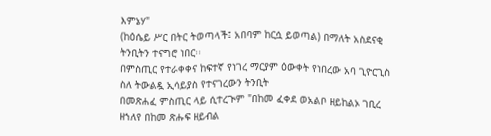እምኔሃ"
(ከዕሴይ ሥር በትር ትወጣላች፤ አበባም ከርሷ ይወጣል) በማለት አስደናቂ ትንቢትን ተናግሮ ነበር፡፡
በምስጢር የተራቀቀና ከፍተኛ የነገረ ማርያም ዕውቀት የነበረው አባ ጊዮርጊስ ስለ ትውልዷ ኢሳይያስ የተናገረውን ትንቢት
በመጽሐፈ ምስጢር ላይ ሲተረጒም "በከመ ፈቀደ ወአልቦ ዘይከልኦ ገቢረ ዘኀለየ በከመ ጽሑፍ ዘይብል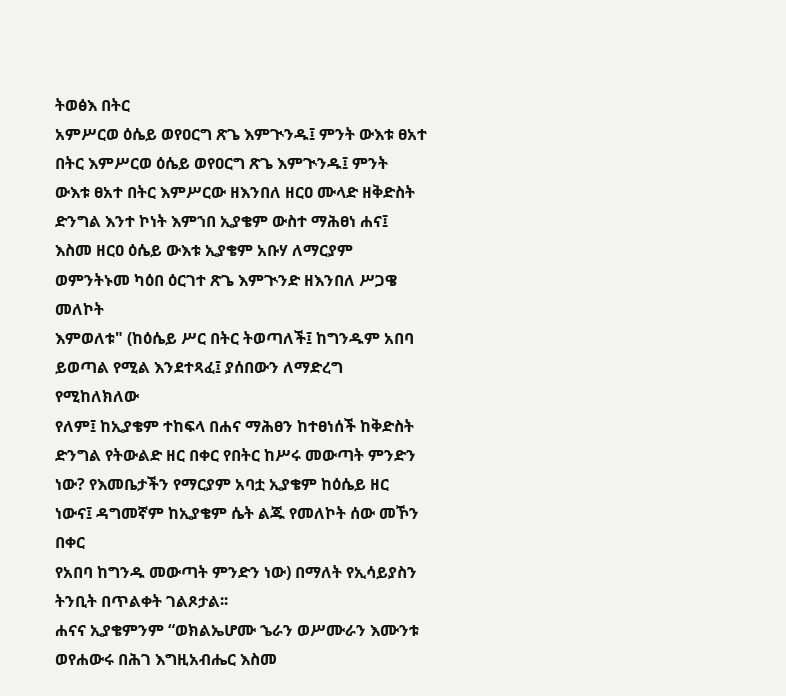ትወፅእ በትር
አምሥርወ ዕሴይ ወየዐርግ ጽጌ እምጒንዱ፤ ምንት ውእቱ ፀአተ በትር እምሥርወ ዕሴይ ወየዐርግ ጽጌ እምጒንዱ፤ ምንት
ውእቱ ፀአተ በትር እምሥርው ዘእንበለ ዘርዐ ሙላድ ዘቅድስት ድንግል እንተ ኮነት እምኀበ ኢያቄም ውስተ ማሕፀነ ሐና፤
እስመ ዘርዐ ዕሴይ ውእቱ ኢያቄም አቡሃ ለማርያም ወምንትኑመ ካዕበ ዕርገተ ጽጌ እምጒንድ ዘእንበለ ሥጋዌ መለኮት
እምወለቱ" (ከዕሴይ ሥር በትር ትወጣለች፤ ከግንዱም አበባ ይወጣል የሚል እንደተጻፈ፤ ያሰበውን ለማድረግ የሚከለክለው
የለም፤ ከኢያቄም ተከፍላ በሐና ማሕፀን ከተፀነሰች ከቅድስት ድንግል የትውልድ ዘር በቀር የበትር ከሥሩ መውጣት ምንድን
ነው? የእመቤታችን የማርያም አባቷ ኢያቄም ከዕሴይ ዘር ነውና፤ ዳግመኛም ከኢያቄም ሴት ልጁ የመለኮት ሰው መኾን በቀር
የአበባ ከግንዱ መውጣት ምንድን ነው) በማለት የኢሳይያስን ትንቢት በጥልቀት ገልጾታል፡፡
ሐናና ኢያቄምንም “ወክልኤሆሙ ኄራን ወሥሙራን እሙንቱ ወየሐውሩ በሕገ እግዚአብሔር እስመ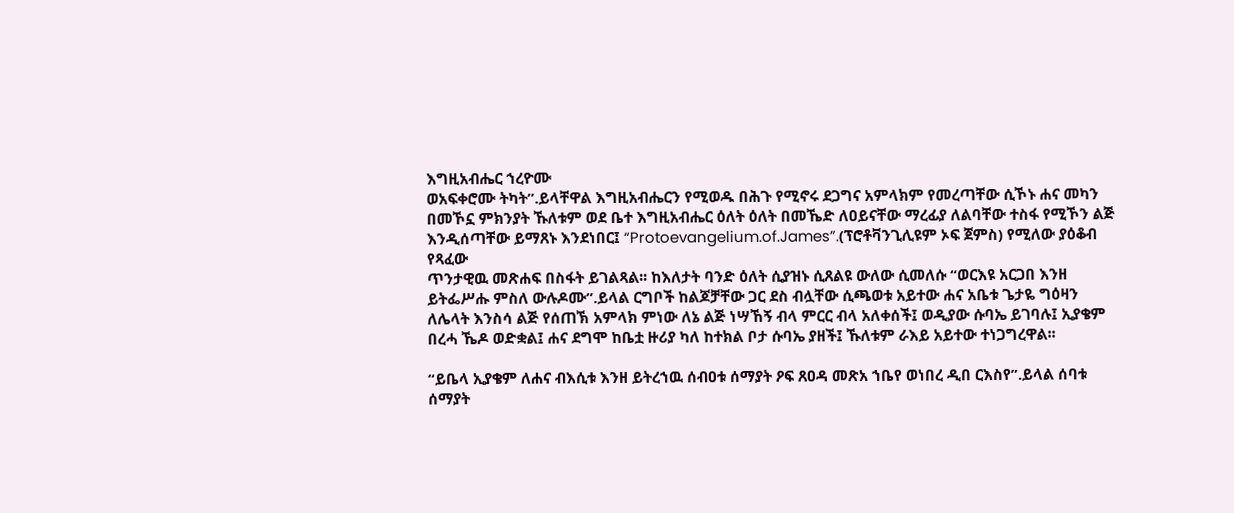እግዚአብሔር ኀረዮሙ
ወአፍቀሮሙ ትካት”.ይላቸዋል እግዚአብሔርን የሚወዱ በሕጉ የሚኖሩ ደጋግና አምላክም የመረጣቸው ሲኾኑ ሐና መካን
በመኾኗ ምክንያት ኹለቱም ወደ ቤተ እግዚአብሔር ዕለት ዕለት በመኼድ ለዐይናቸው ማረፊያ ለልባቸው ተስፋ የሚኾን ልጅ
እንዲሰጣቸው ይማጸኑ እንደነበር፤ “Protoevangelium.of.James”.(ፕሮቶቫንጊሊዩም ኦፍ ጀምስ) የሚለው ያዕቆብ የጻፈው
ጥንታዊዉ መጽሐፍ በስፋት ይገልጻል፡፡ ከእለታት ባንድ ዕለት ሲያዝኑ ሲጸልዩ ውለው ሲመለሱ “ወርእዩ አርጋበ እንዘ
ይትፌሥሑ ምስለ ውሉዶሙ”.ይላል ርግቦች ከልጆቻቸው ጋር ደስ ብሏቸው ሲጫወቱ አይተው ሐና አቤቱ ጌታዬ ግዕዛን
ለሌላት እንስሳ ልጅ የሰጠኽ አምላክ ምነው ለኔ ልጅ ነሣኸኝ ብላ ምርር ብላ አለቀሰች፤ ወዲያው ሱባኤ ይገባሉ፤ ኢያቄም
በረሓ ኼዶ ወድቋል፤ ሐና ደግሞ ከቤቷ ዙሪያ ካለ ከተክል ቦታ ሱባኤ ያዘች፤ ኹለቱም ራእይ አይተው ተነጋግረዋል፡፡

“ይቤላ ኢያቄም ለሐና ብእሲቱ እንዘ ይትረኀዉ ሰብዐቱ ሰማያት ዖፍ ጸዐዳ መጽአ ኀቤየ ወነበረ ዲበ ርእስየ”.ይላል ሰባቱ
ሰማያት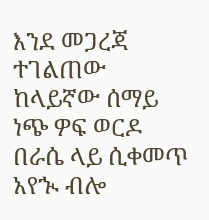እንደ መጋረጃ ተገልጠው ከላይኛው ሰማይ ነጭ ዎፍ ወርዶ በራሴ ላይ ሲቀመጥ አየኊ ብሎ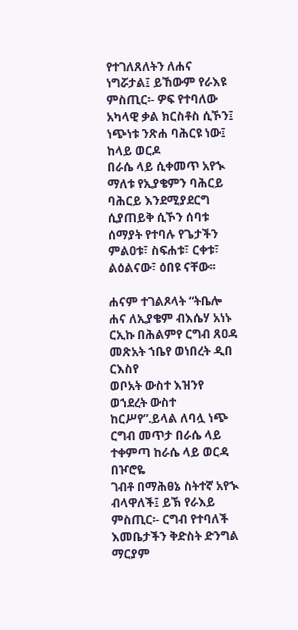የተገለጸለትን ለሐና
ነግሯታል፤ ይኸውም የራእዩ ምስጢር፡- ዎፍ የተባለው አካላዊ ቃል ክርስቶስ ሲኾን፤ ነጭነቱ ንጽሐ ባሕርዩ ነው፤ ከላይ ወርዶ
በራሴ ላይ ሲቀመጥ አየኊ ማለቱ የኢያቄምን ባሕርይ ባሕርይ እንደሚያደርግ ሲያጠይቅ ሲኾን ሰባቱ ሰማያት የተባሉ የጌታችን
ምልዐቱ፣ ስፍሐቱ፣ ርቀቱ፣ ልዕልናው፣ ዕበዩ ናቸው፡፡

ሐናም ተገልጾላት “ትቤሎ ሐና ለኢያቄም ብእሴሃ አነኑ ርኢኩ በሕልምየ ርግብ ጸዐዳ መጽአት ኀቤየ ወነበረት ዲበ ርእስየ
ወቦአት ውስተ እዝንየ ወኀደረት ውስተ ከርሥየ”.ይላል ለባሏ ነጭ ርግብ መጥታ በራሴ ላይ ተቀምጣ ከራሴ ላይ ወርዳ በዦሮዬ
ገብቶ በማሕፀኔ ስትተኛ አየኊ ብላዋለች፤ ይኽ የራእይ ምስጢር፡- ርግብ የተባለች እመቤታችን ቅድስት ድንግል ማርያም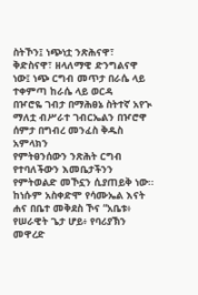ስትኾን፤ ነጭነቷ ንጽሕናዋ፣ ቅድስናዋ፣ ዘላለማዊ ድንግልናዋ ነው፤ ነጭ ርግብ መጥታ በራሴ ላይ ተቀምጣ ከራሴ ላይ ወርዳ
በዦሮዬ ገብታ በማሕፀኔ ስትተኛ አየኊ ማለቷ ብሥራተ ገብርኤልን በዦሮዋ ሰምታ በግብረ መንፈስ ቅዱስ አምላክን
የምትፀንሰውን ንጽሕት ርግብ የተባለችውን እመቤታችንን የምትወልድ መኾኗን ሲያጠይቅ ነው፡፡
ከነሱም አስቀድሞ የሳሙኤል እናት ሐና በቤተ መቅደስ ኾና “አቤቱ፥ የሠራዊት ጌታ ሆይ፥ የባሪያኽን መዋረድ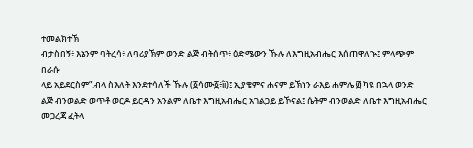ተመልክተኽ
ብታስበኝ፥ እኔንም ባትረሳ፥ ለባሪያኽም ወንድ ልጅ ብትሰጥ፥ ዕድሜውን ኹሉ ለእግዚአብሔር እሰጠዋለኊ፤ ምላጭም በራሱ
ላይ አይደርስም”.ብላ ስእለት እንደተሳለች ኹሉ (፩ሳሙ፩፥îï)፤ ኢያቄምና ሐናም ይኽነን ራእይ ሐምሌ ፴ ካዩ በኋላ ወንድ
ልጅ ብንወልድ ወጥቶ ወርዶ ይርዳን አንልም ለቤተ እግዚአብሔር አገልጋይ ይኾናል፤ ሴትም ብንወልድ ለቤተ እግዚአብሔር
መጋረጃ ፈትላ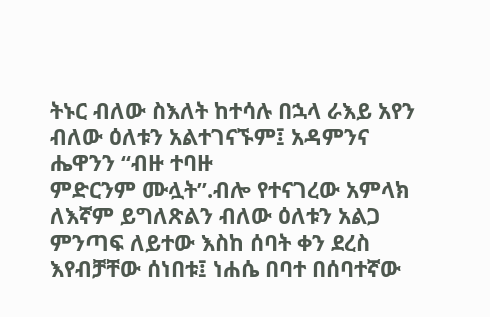ትኑር ብለው ስእለት ከተሳሉ በኋላ ራእይ አየን ብለው ዕለቱን አልተገናኙም፤ አዳምንና ሔዋንን “ብዙ ተባዙ
ምድርንም ሙሏት”.ብሎ የተናገረው አምላክ ለእኛም ይግለጽልን ብለው ዕለቱን አልጋ ምንጣፍ ለይተው እስከ ሰባት ቀን ደረስ
እየብቻቸው ሰነበቱ፤ ነሐሴ በባተ በሰባተኛው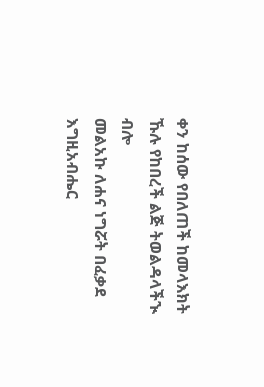ቀን ከሰው የበለጠች ከመላእክት ኹሉ የከበረች ልጅ ትወልዳላችኊ ብሎ
መልአኩ ለሐና ነግሯት በፈቃደ እግዚአብሔር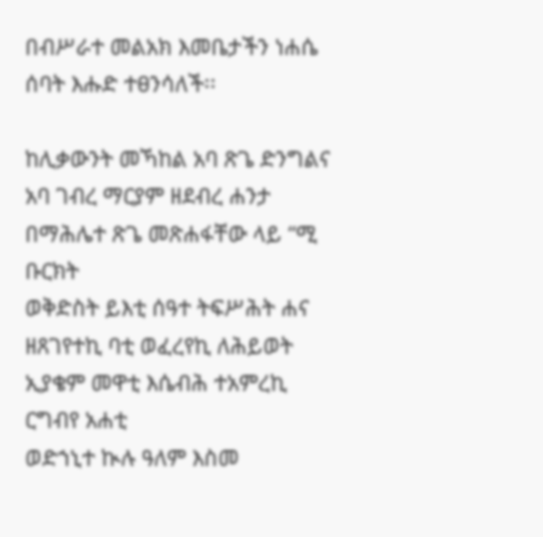በብሥራተ መልአክ እመቤታችን ነሐሴ ሰባት እሑድ ተፀንሳለች፡፡

ከሊቃውንት መኻከል አባ ጽጌ ድንግልና አባ ገብረ ማርያም ዘደብረ ሐንታ በማሕሌተ ጽጌ መጽሐፋቸው ላይ “ሚ ቡርክት
ወቅድስት ይእቲ ሰዓተ ትፍሥሕት ሐና ዘጸገየተኪ ባቲ ወፈረየኪ ለሕይወት ኢያቄም መዋቲ እሴብሕ ተአምረኪ ርግብየ አሐቲ
ወድኀኒተ ኲሉ ዓለም እስመ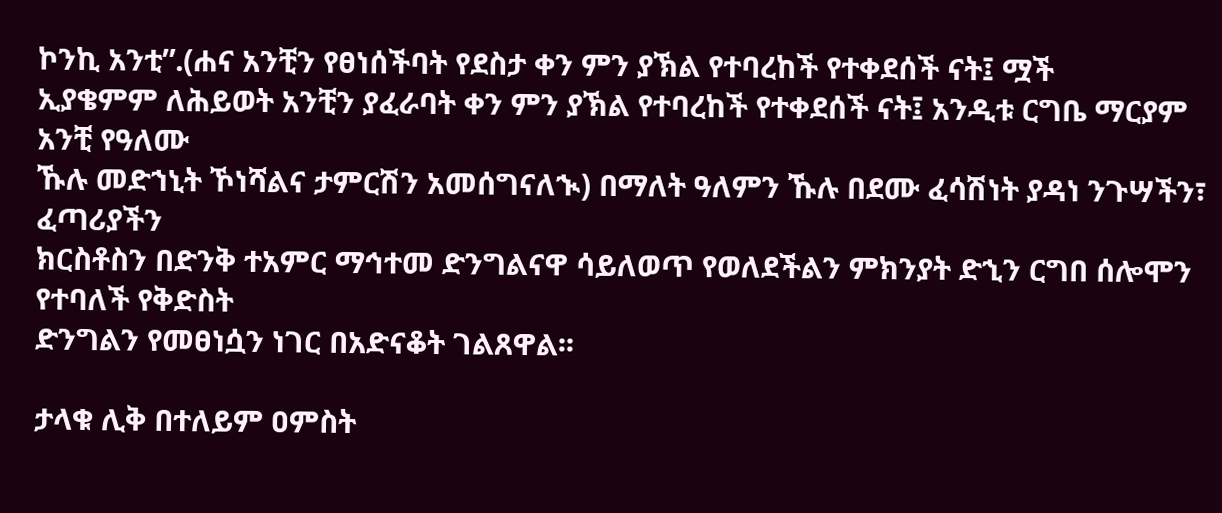ኮንኪ አንቲ”.(ሐና አንቺን የፀነሰችባት የደስታ ቀን ምን ያኽል የተባረከች የተቀደሰች ናት፤ ሟች
ኢያቄምም ለሕይወት አንቺን ያፈራባት ቀን ምን ያኽል የተባረከች የተቀደሰች ናት፤ አንዲቱ ርግቤ ማርያም አንቺ የዓለሙ
ኹሉ መድኀኒት ኾነሻልና ታምርሽን አመሰግናለኊ) በማለት ዓለምን ኹሉ በደሙ ፈሳሽነት ያዳነ ንጉሣችን፣ ፈጣሪያችን
ክርስቶስን በድንቅ ተአምር ማኅተመ ድንግልናዋ ሳይለወጥ የወለደችልን ምክንያት ድኂን ርግበ ሰሎሞን የተባለች የቅድስት
ድንግልን የመፀነሷን ነገር በአድናቆት ገልጸዋል፡፡

ታላቁ ሊቅ በተለይም ዐምስት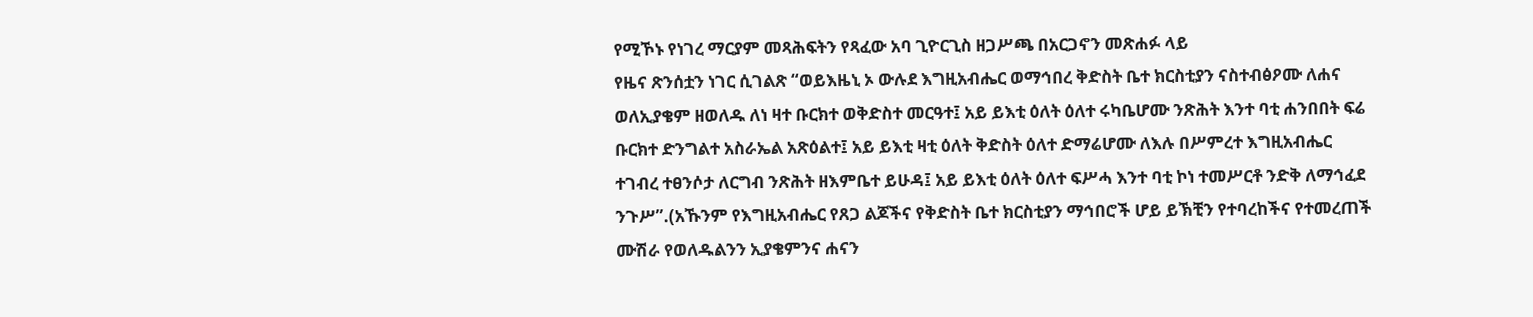የሚኾኑ የነገረ ማርያም መጻሕፍትን የጻፈው አባ ጊዮርጊስ ዘጋሥጫ በአርጋኖን መጽሐፉ ላይ
የዜና ጽንሰቷን ነገር ሲገልጽ “ወይእዜኒ ኦ ውሉደ እግዚአብሔር ወማኅበረ ቅድስት ቤተ ክርስቲያን ናስተብፅዖሙ ለሐና
ወለኢያቄም ዘወለዱ ለነ ዛተ ቡርክተ ወቅድስተ መርዓተ፤ አይ ይእቲ ዕለት ዕለተ ሩካቤሆሙ ንጽሕት እንተ ባቲ ሐንበበት ፍሬ
ቡርክተ ድንግልተ አስራኤል አጽዕልተ፤ አይ ይእቲ ዛቲ ዕለት ቅድስት ዕለተ ድማሬሆሙ ለእሉ በሥምረተ እግዚአብሔር
ተገብረ ተፀንሶታ ለርግብ ንጽሕት ዘእምቤተ ይሁዳ፤ አይ ይእቲ ዕለት ዕለተ ፍሥሓ እንተ ባቲ ኮነ ተመሥርቶ ንድቅ ለማኅፈደ
ንጉሥ”.(አኹንም የእግዚአብሔር የጸጋ ልጆችና የቅድስት ቤተ ክርስቲያን ማኅበሮች ሆይ ይኽቺን የተባረከችና የተመረጠች
ሙሽራ የወለዱልንን ኢያቄምንና ሐናን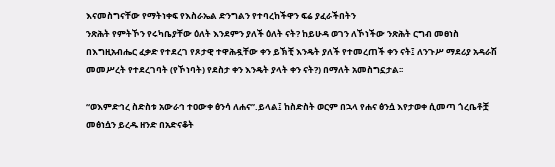እናመስግናቸው የማትነቀፍ የእስራኤል ድንግልን የተባረከችዋን ፍሬ ያፈራችበትን
ንጽሕት የምትኾን የሩካቤያቸው ዕለት እንደምን ያለች ዕለት ናት? ከይሁዳ ወገን ለኾነችው ንጽሕት ርግብ መፀነስ
በእግዚአብሔር ፈቃድ የተደረገ የጾታዊ ተዋሕዷቸው ቀን ይኽቺ እንዴት ያለች የተመረጠች ቀን ናት፤ ለንጉሥ ማደሪያ አዳራሽ
መመሥረት የተደረገባት (የኾነባት) የደስታ ቀን እንዴት ያላት ቀን ናት?) በማለት አመስግኗታል፡፡

“ወእምድኅረ ስድስቱ አውራኅ ተዐውቀ ፅንሳ ለሐና”.ይላል፤ ከስድስት ወርም በኋላ የሐና ፅንሷ እየታወቀ ሲመጣ ጎረቤቶቿ
መፅነሷን ይረዱ ዘንድ በአድናቆት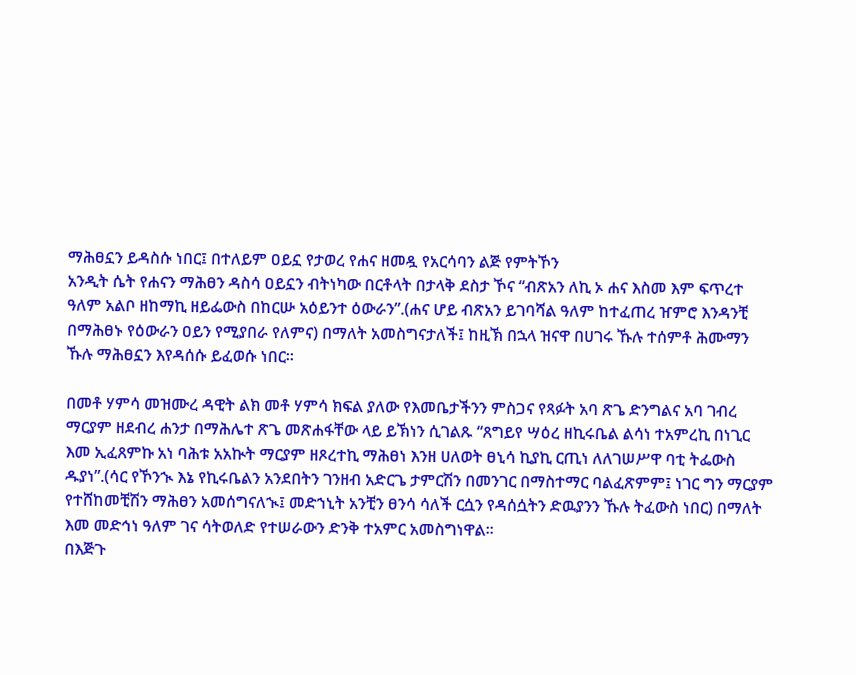ማሕፀኗን ይዳስሱ ነበር፤ በተለይም ዐይኗ የታወረ የሐና ዘመዷ የአርሳባን ልጅ የምትኾን
አንዲት ሴት የሐናን ማሕፀን ዳስሳ ዐይኗን ብትነካው በርቶላት በታላቅ ደስታ ኾና “ብጽአን ለኪ ኦ ሐና እስመ እም ፍጥረተ
ዓለም አልቦ ዘከማኪ ዘይፌውስ በከርሡ አዕይንተ ዕውራን”.(ሐና ሆይ ብጽአን ይገባሻል ዓለም ከተፈጠረ ዠምሮ እንዳንቺ
በማሕፀኑ የዕውራን ዐይን የሚያበራ የለምና) በማለት አመስግናታለች፤ ከዚኽ በኋላ ዝናዋ በሀገሩ ኹሉ ተሰምቶ ሕሙማን
ኹሉ ማሕፀኗን እየዳሰሱ ይፈወሱ ነበር፡፡

በመቶ ሃምሳ መዝሙረ ዳዊት ልክ መቶ ሃምሳ ክፍል ያለው የእመቤታችንን ምስጋና የጻፉት አባ ጽጌ ድንግልና አባ ገብረ
ማርያም ዘደብረ ሐንታ በማሕሌተ ጽጌ መጽሐፋቸው ላይ ይኽነን ሲገልጹ “ጸግይየ ሣዕረ ዘኪሩቤል ልሳነ ተአምረኪ በነጊር
እመ ኢፈጸምኩ አነ ባሕቱ አአኲት ማርያም ዘጾረተኪ ማሕፀነ እንዘ ሀለወት ፀኒሳ ኪያኪ ርጢነ ለለገሠሥዋ ባቲ ትፌውስ
ዱያነ”.(ሳር የኾንኊ እኔ የኪሩቤልን አንደበትን ገንዘብ አድርጌ ታምርሽን በመንገር በማስተማር ባልፈጽምም፤ ነገር ግን ማርያም
የተሸከመቺሽን ማሕፀን አመሰግናለኊ፤ መድኀኒት አንቺን ፀንሳ ሳለች ርሷን የዳሰሷትን ድዉያንን ኹሉ ትፈውስ ነበር) በማለት
እመ መድኅነ ዓለም ገና ሳትወለድ የተሠራውን ድንቅ ተአምር አመስግነዋል፡፡
በእጅጉ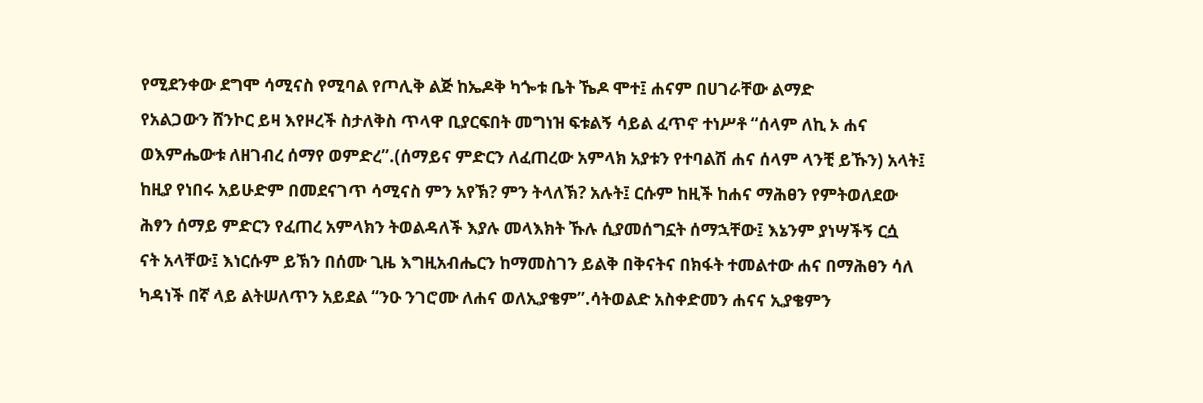የሚደንቀው ደግሞ ሳሚናስ የሚባል የጦሊቅ ልጅ ከኤዶቅ ካጐቱ ቤት ኼዶ ሞተ፤ ሐናም በሀገራቸው ልማድ
የአልጋውን ሸንኮር ይዛ እየዞረች ስታለቅስ ጥላዋ ቢያርፍበት መግነዝ ፍቱልኝ ሳይል ፈጥኖ ተነሥቶ “ሰላም ለኪ ኦ ሐና
ወእምሔውቱ ለዘገብረ ሰማየ ወምድረ”.(ሰማይና ምድርን ለፈጠረው አምላክ አያቱን የተባልሽ ሐና ሰላም ላንቺ ይኹን) አላት፤
ከዚያ የነበሩ አይሁድም በመደናገጥ ሳሚናስ ምን አየኽ? ምን ትላለኽ? አሉት፤ ርሱም ከዚች ከሐና ማሕፀን የምትወለደው
ሕፃን ሰማይ ምድርን የፈጠረ አምላክን ትወልዳለች እያሉ መላእክት ኹሉ ሲያመሰግኗት ሰማኋቸው፤ እኔንም ያነሣችኝ ርሷ
ናት አላቸው፤ እነርሱም ይኽን በሰሙ ጊዜ እግዚአብሔርን ከማመስገን ይልቅ በቅናትና በክፋት ተመልተው ሐና በማሕፀን ሳለ
ካዳነች በኛ ላይ ልትሠለጥን አይደል “ንዑ ንገሮሙ ለሐና ወለኢያቄም”.ሳትወልድ አስቀድመን ሐናና ኢያቄምን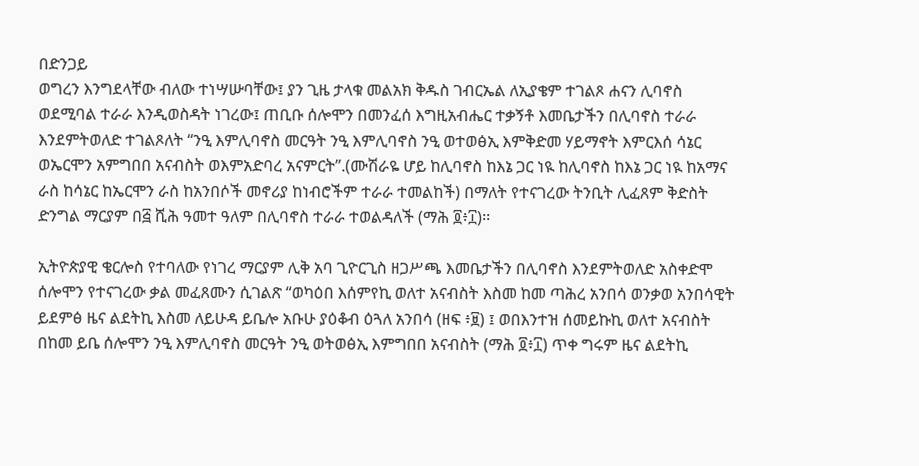በድንጋይ
ወግረን እንግደላቸው ብለው ተነሣሡባቸው፤ ያን ጊዜ ታላቁ መልአክ ቅዱስ ገብርኤል ለኢያቄም ተገልጾ ሐናን ሊባኖስ
ወደሚባል ተራራ እንዲወስዳት ነገረው፤ ጠቢቡ ሰሎሞን በመንፈሰ እግዚአብሔር ተቃኝቶ እመቤታችን በሊባኖስ ተራራ
እንደምትወለድ ተገልጾለት “ንዒ እምሊባኖስ መርዓት ንዒ እምሊባኖስ ንዒ ወተወፅኢ እምቅድመ ሃይማኖት እምርእሰ ሳኔር
ወኤርሞን አምግበበ አናብስት ወእምአድባረ አናምርት”.(ሙሽራዬ ሆይ ከሊባኖስ ከእኔ ጋር ነዪ ከሊባኖስ ከእኔ ጋር ነዪ ከአማና
ራስ ከሳኔር ከኤርሞን ራስ ከአንበሶች መኖሪያ ከነብሮችም ተራራ ተመልከች) በማለት የተናገረው ትንቢት ሊፈጸም ቅድስት
ድንግል ማርያም በ፭ ሺሕ ዓመተ ዓለም በሊባኖስ ተራራ ተወልዳለች (ማሕ ፬፥፲)፡፡

ኢትዮጵያዊ ቄርሎስ የተባለው የነገረ ማርያም ሊቅ አባ ጊዮርጊስ ዘጋሥጫ እመቤታችን በሊባኖስ እንደምትወለድ አስቀድሞ
ሰሎሞን የተናገረው ቃል መፈጸሙን ሲገልጽ “ወካዕበ እሰምየኪ ወለተ አናብስት እስመ ከመ ጣሕረ አንበሳ ወንቃወ አንበሳዊት
ይደምፅ ዜና ልደትኪ እስመ ለይሁዳ ይቤሎ አቡሁ ያዕቆብ ዕጓለ አንበሳ (ዘፍ ፥፱) ፤ ወበእንተዝ ሰመይኩኪ ወለተ አናብስት
በከመ ይቤ ሰሎሞን ንዒ እምሊባኖስ መርዓት ንዒ ወትወፅኢ እምግበበ አናብስት (ማሕ ፬፥፲) ጥቀ ግሩም ዜና ልደትኪ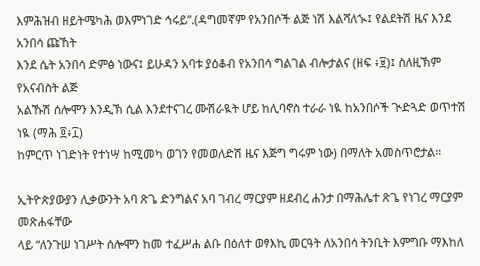እምሕዝብ ዘይትሜካሕ ወእምነገድ ኅሩይ”.(ዳግመኛም የአንበሶች ልጅ ነሽ እልሻለኊ፤ የልደትሽ ዜና እንደ አንበሳ ጩኸት
እንደ ሴት አንበሳ ድምፅ ነውና፤ ይሁዳን አባቱ ያዕቆብ የአንበሳ ግልገል ብሎታልና (ዘፍ ፥፱)፤ ስለዚኽም የአናብስት ልጅ
አልኹሽ ሰሎሞን እንዲኽ ሲል እንደተናገረ ሙሽራዪት ሆይ ከሊባኖስ ተራራ ነዪ ከአንበሶች ጒድጓድ ወጥተሽ ነዪ (ማሕ ፬፥፲)
ከምርጥ ነገድነት የተነሣ ከሚመካ ወገን የመወለድሽ ዜና እጅግ ግሩም ነው) በማለት አመስጥሮታል፡፡

ኢትዮጵያውያን ሊቃውንት አባ ጽጌ ድንግልና አባ ገብረ ማርያም ዘደብረ ሐንታ በማሕሌተ ጽጌ የነገረ ማርያም መጽሐፋቸው
ላይ “ለንጉሠ ነገሥት ሰሎሞን ከመ ተፈሥሐ ልቡ በዕለተ ወፃእኪ መርዓት ለአንበሳ ትንቢት እምግቡ ማእከለ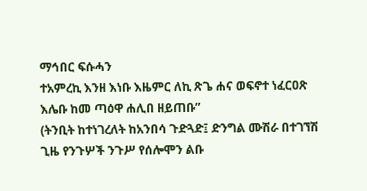ማኅበር ፍሱሓን
ተአምረኪ እንዘ እነቡ እዜምር ለኪ ጽጌ ሐና ወፍኖተ ነፈርዐጽ እሌቡ ከመ ጣዕዋ ሐሊበ ዘይጠቡ”
(ትንቢት ከተነገረለት ከአንበሳ ጉድጓድ፤ ድንግል ሙሽራ በተገኘሽ ጊዜ የንጉሦች ንጉሥ የሰሎሞን ልቡ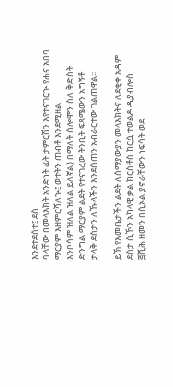እንደተደሰተ፤ ደስ
ባላቸው በመላእክት አንድነት ፊት ታምርሽን እየተናገርኊ የሐና አበባ ማርያም እዘምርሻለኊ፤ ወተትን ጠብቶ እንደሚዘል
እንቦሳም ዝለል ዝለል ይለኛል) በማለት ሰሎሞን ስለ ቅድስት ድንግል ማርያም ልደት የተናገረው ትንቢት ፍጻሜውን አግኝቶ
ታላቅ ደስታን ለኹላችን እንደሰጠን አብራርተው ገልጠዋል፡፡

ይኽ የእመቤታችን ልደት ለሰማያውያን መላእክትና ለደቂቀ አዳም ደስታ ሲኾን አካላዊ ቃል ክርስቶስ ከርሷ ተወልዶ ዲያብሎስ
፭ሺሕ ዘመን በሲኦል ያኖራቸውን ነፍሳት ወደ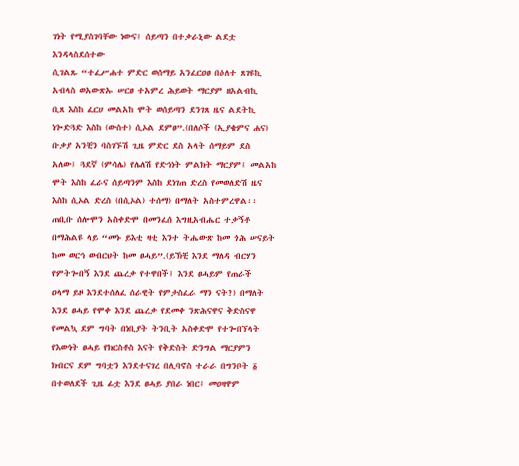ገነት የሚያስገባቸው ነውና፤ ሰይጣን በተቃራኒው ልደቷ እንዳላስደሰተው
ሲገልጹ “ተፈሥሐተ ምድር ወሰማይ አንፈርዐፀ በዕለተ ጸገዩኪ አብላስ ወአውጽኡ ሠርፀ ተአምረ ሕይወት ማርያም ዘአልብኪ
ቢጸ እስከ ፈርሀ መልአከ ሞት ወሰይጣን ደንገጸ ዜና ልደትኪ ነጐድጓድ እስከ (ውስተ) ሲኦል ደምፀ”.(በለሶች (ኢያቄምና ሐና)
ቡቃያ አንቺን ባስገኙሽ ጊዜ ምድር ደስ አላት ሰማይም ደስ አለው፤ ጓደኛ (ምሳሌ) የሌለሽ የድኅነት ምልክት ማርያም፤ መልአከ
ሞት እስከ ፈራና ሰይጣንም እስከ ደነገጠ ድረስ የመወለድሽ ዜና እስከ ሲኦል ድረስ (በሲኦል) ተሰማ) በማለት አስተምረዋል፡፡
ጠቢቡ ሰሎሞን አስቀድሞ በመንፈሰ እግዚአብሔር ተቃኝቶ በማሕልዩ ላይ “መኑ ይእቲ ዛቲ እንተ ትሔውጽ ከመ ጎሕ ሠናይት
ከመ ወርኅ ወብርህት ከመ ፀሓይ”.(ይኽቺ እንደ ማለዳ ብርሃን የምትጐበኝ እንደ ጨረቃ የተዋበች፤ እንደ ፀሓይም የጠራች
ዐላማ ይዞ እንደተሰለፈ ሰራዊት የምታስፈራ ማን ናት?) በማለት እንደ ፀሓይ የሞቀ እንደ ጨረቃ የደመቀ ንጽሕናዋና ቅድስናዋ
የመልኳ ደም ግባት በነቢያት ትንቢት አስቀድሞ የተጐበኘላት የእውነት ፀሓይ የክርስቶስ እናት የቅድስት ድንግል ማርያምን
ክብርና ደም ግባቷን እንደተናገረ በሊባኖስ ተራራ በግንቦት ፩ በተወለደች ጊዜ ፊቷ እንደ ፀሓይ ያበራ ነበር፤ መዐዛዋም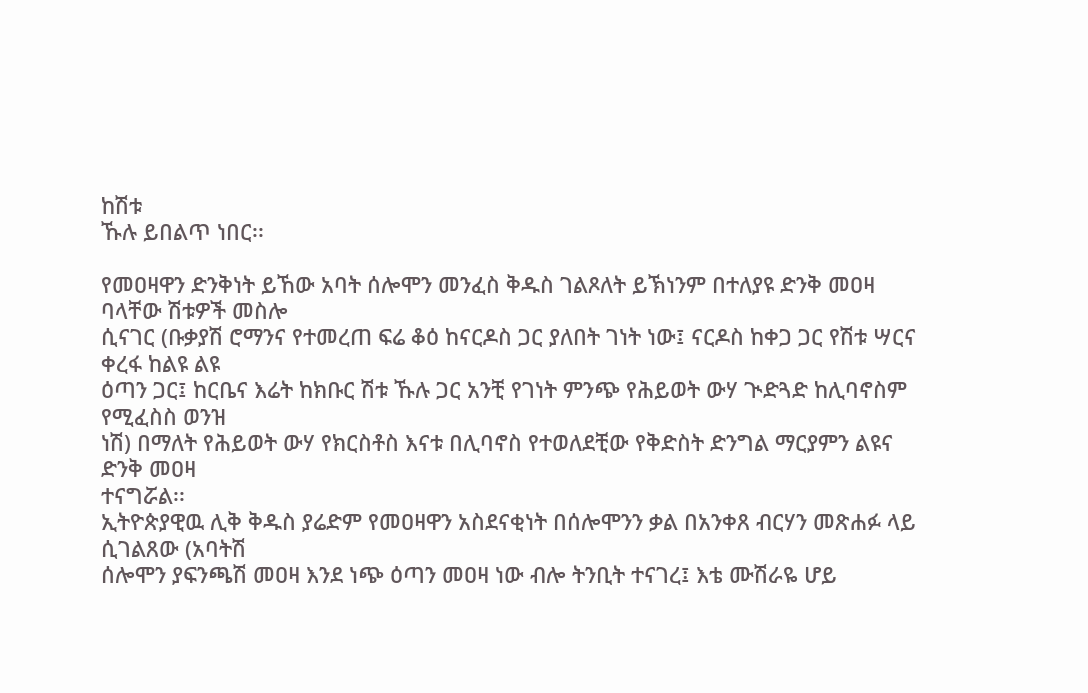ከሽቱ
ኹሉ ይበልጥ ነበር፡፡

የመዐዛዋን ድንቅነት ይኸው አባት ሰሎሞን መንፈስ ቅዱስ ገልጾለት ይኽነንም በተለያዩ ድንቅ መዐዛ ባላቸው ሽቱዎች መስሎ
ሲናገር (ቡቃያሽ ሮማንና የተመረጠ ፍሬ ቆዕ ከናርዶስ ጋር ያለበት ገነት ነው፤ ናርዶስ ከቀጋ ጋር የሽቱ ሣርና ቀረፋ ከልዩ ልዩ
ዕጣን ጋር፤ ከርቤና እሬት ከክቡር ሽቱ ኹሉ ጋር አንቺ የገነት ምንጭ የሕይወት ውሃ ጒድጓድ ከሊባኖስም የሚፈስስ ወንዝ
ነሽ) በማለት የሕይወት ውሃ የክርስቶስ እናቱ በሊባኖስ የተወለደቺው የቅድስት ድንግል ማርያምን ልዩና ድንቅ መዐዛ
ተናግሯል፡፡
ኢትዮጵያዊዉ ሊቅ ቅዱስ ያሬድም የመዐዛዋን አስደናቂነት በሰሎሞንን ቃል በአንቀጸ ብርሃን መጽሐፉ ላይ ሲገልጸው (አባትሽ
ሰሎሞን ያፍንጫሽ መዐዛ እንደ ነጭ ዕጣን መዐዛ ነው ብሎ ትንቢት ተናገረ፤ እቴ ሙሽራዬ ሆይ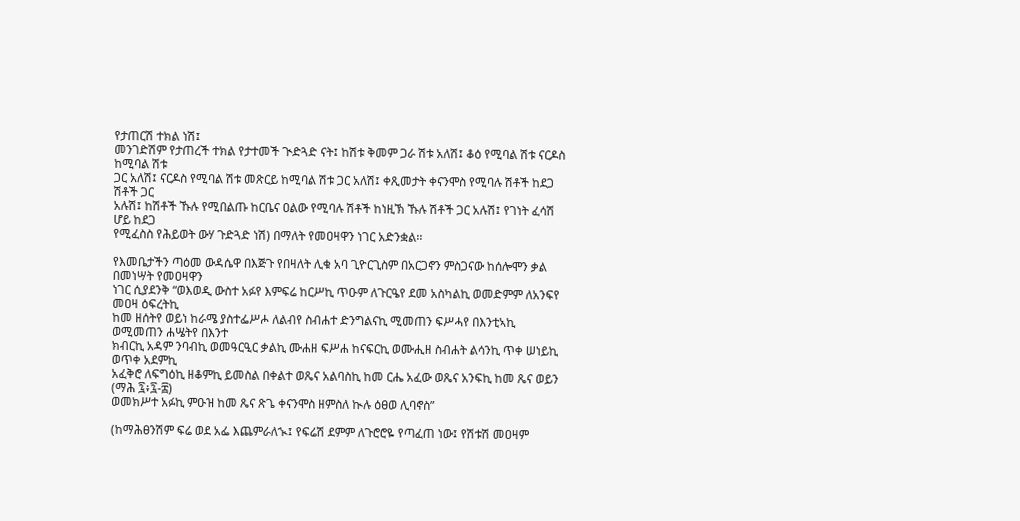የታጠርሽ ተክል ነሽ፤
መንገድሽም የታጠረች ተክል የታተመች ጒድጓድ ናት፤ ከሽቱ ቅመም ጋራ ሽቱ አለሽ፤ ቆዕ የሚባል ሽቱ ናርዶስ ከሚባል ሽቱ
ጋር አለሽ፤ ናርዶስ የሚባል ሽቱ መጽርይ ከሚባል ሽቱ ጋር አለሽ፤ ቀጺመታት ቀናንሞስ የሚባሉ ሽቶች ከደጋ ሽቶች ጋር
አሉሽ፤ ከሽቶች ኹሉ የሚበልጡ ከርቤና ዐልው የሚባሉ ሽቶች ከነዚኽ ኹሉ ሽቶች ጋር አሉሽ፤ የገነት ፈሳሽ ሆይ ከደጋ
የሚፈስስ የሕይወት ውሃ ጉድጓድ ነሽ) በማለት የመዐዛዋን ነገር አድንቋል፡፡

የእመቤታችን ጣዕመ ውዳሴዋ በእጅጉ የበዛለት ሊቁ አባ ጊዮርጊስም በአርጋኖን ምስጋናው ከሰሎሞን ቃል በመነሣት የመዐዛዋን
ነገር ሲያደንቅ “ወእወዲ ውስተ አፉየ እምፍሬ ከርሥኪ ጥዑም ለጉርዔየ ደመ አስካልኪ ወመድምም ለአንፍየ መዐዛ ዕፍረትኪ
ከመ ዘሰትየ ወይነ ከራሜ ያስተፌሥሖ ለልብየ ስብሐተ ድንግልናኪ ሚመጠን ፍሥሓየ በእንቲኣኪ ወሚመጠን ሐሤትየ በእንተ
ክብርኪ አዳም ንባብኪ ወመዓርዒር ቃልኪ ሙሐዘ ፍሥሐ ከናፍርኪ ወሙሒዘ ስብሐት ልሳንኪ ጥቀ ሠነይኪ ወጥቀ አደምኪ
አፈቅሮ ለፍግዕኪ ዘቆምኪ ይመስል በቀልተ ወጼና አልባስኪ ከመ ርሔ አፈው ወጼና አንፍኪ ከመ ጼና ወይን (ማሕ ፯፥፯-፰)
ወመክሥተ አፉኪ ምዑዝ ከመ ጼና ጽጌ ቀናንሞስ ዘምስለ ኲሉ ዕፀወ ሊባኖስ”

(ከማሕፀንሽም ፍሬ ወደ አፌ እጨምራለኊ፤ የፍሬሽ ደምም ለጉሮሮዬ የጣፈጠ ነው፤ የሽቱሽ መዐዛም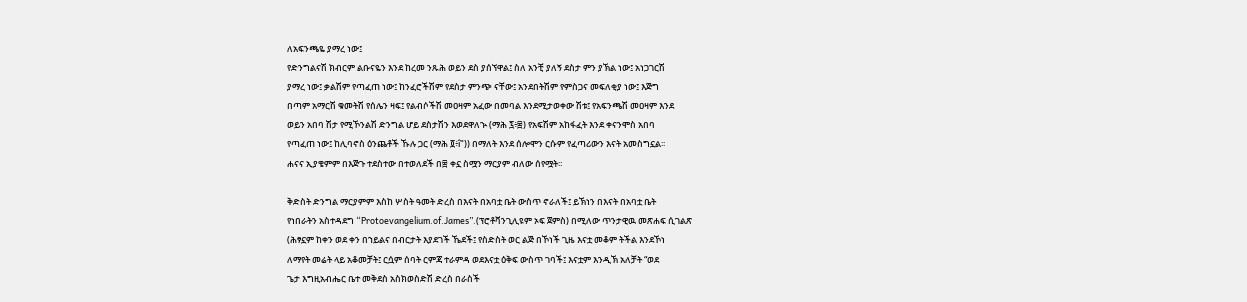ለአፍንጫዬ ያማረ ነው፤
የድንግልናሽ ክብርም ልቡናዬን እንደ ከረመ ንጹሕ ወይን ደስ ያሰኘዋል፤ ስለ አንቺ ያለኝ ደስታ ምን ያኽል ነው፤ አነጋገርሽ
ያማረ ነው፤ ቃልሽም የጣፈጠ ነው፤ ከንፈሮችሽም የደስታ ምንጭ ናቸው፤ አንደበትሽም የምስጋና መፍለቂያ ነው፤ እጅግ
በጣም አማርሽ ቁመትሽ የሰሌን ዛፍ፤ የልብሶችሽ መዐዛም አፈው በመባል እንደሚታወቀው ሽቱ፤ የአፍንጫሽ መዐዛም እንደ
ወይን አበባ ሽታ የሚኾንልሽ ድንግል ሆይ ደስታሽን እወደዋለኊ (ማሕ ፯፥፰) የአፍሽም አከፋፈት እንደ ቀናንሞስ አበባ
የጣፈጠ ነው፤ ከሊባኖስ ዕንጨቶች ኹሉ ጋር (ማሕ ፬፥î")) በማለት እንደ ሰሎሞን ርሱም የፈጣሪውን እናት አመስግኗል፡፡
ሐናና ኢያቄምም በእጅጉ ተደስተው በተወለደች በ፰ ቀኗ ስሟን ማርያም ብለው ሰየሟት፡፡

ቅድስት ድንግል ማርያምም እስከ ሦስት ዓመት ድረስ በእናት በአባቷ ቤት ውስጥ ኖራለች፤ ይኽነን በእናት በአባቷ ቤት
የነበራትን አስተዳደግ “Protoevangelium.of.James”.(ፕሮቶቫንጊሊዩም ኦፍ ጀምስ) በሚለው ጥንታዊዉ መጽሐፍ ሲገልጽ
(ሕፃኗም ከቀን ወደ ቀን በኀይልና በብርታት እያደገች ኼደች፤ የስድስት ወር ልጅ በኾነች ጊዜ እናቷ መቆም ትችል እንደኾነ
ለማየት መሬት ላይ አቆመቻት፤ ርሷም ሰባት ርምጃ ተራምዳ ወደእናቷ ዕቅፍ ውስጥ ገባች፤ እናቷም እንዲኽ አለቻት “ወደ
ጌታ እግዚአብሔር ቤተ መቅደስ አስክወስድሽ ድረስ በራስች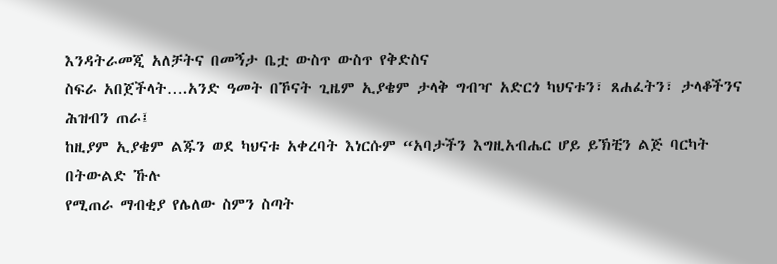እንዳትራመጂ አለቻትና በመኝታ ቤቷ ውስጥ ውስጥ የቅድስና
ስፍራ አበጀችላት….አንድ ዓመት በኾናት ጊዜም ኢያቄም ታላቅ ግብዣ አድርጎ ካህናቱን፣ ጸሐፈትን፣ ታላቆችንና ሕዝብን ጠራ፤
ከዚያም ኢያቄም ልጁን ወደ ካህናቱ አቀረባት እነርሱም “አባታችን እግዚአብሔር ሆይ ይኽቺን ልጅ ባርካት በትውልድ ኹሉ
የሚጠራ ማብቂያ የሌለው ስምን ስጣት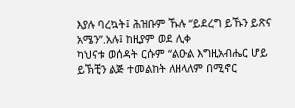እያሉ ባረኳት፤ ሕዝቡም ኹሉ “ይደረግ ይኹን ይጽና አሜን”.አሉ፤ ከዚያም ወደ ሊቀ
ካህናቱ ወሰዳት ርሱም “ልዑል እግዚአብሔር ሆይ ይኽቺን ልጅ ተመልከት ለዘላለም በሚኖር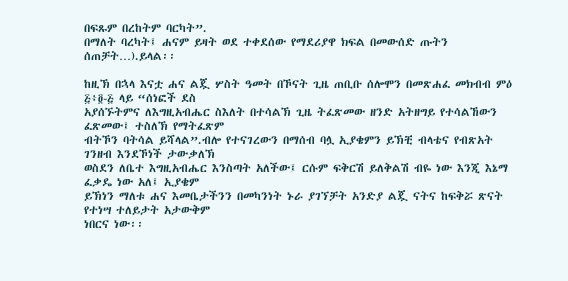በፍጹም በረከትም ባርካት”.
በማለት ባረካት፤ ሐናም ይዛት ወደ ተቀደሰው የማደሪያዋ ክፍል በመውሰድ ጡትን ሰጠቻት…).ይላል፡፡

ከዚኽ በኋላ እናቷ ሐና ልጇ ሦስት ዓመት በኾናት ጊዜ ጠቢቡ ሰሎሞን በመጽሐፈ መክብብ ምዕ ፭፥፬-፭ ላይ “ሰነፎች ደስ
አያሰኙትምና ለእግዚአብሔር ስእለት በተሳልኽ ጊዜ ትፈጽመው ዘንድ አትዘግይ የተሳልኸውን ፈጽመው፤ ተስለኽ የማትፈጽም
ብትኾን ባትሳል ይሻላል”.ብሎ የተናገረውን በማሰብ ባሏ ኢያቄምን ይኽቺ ብላቴና የብጽአት ገንዘብ እንደኾነች ታውቃለኽ
ወስደን ለቤተ እግዚአብሔር እንስጣት አለችው፤ ርሱም ፍቅርሽ ይለቅልሽ ብዬ ነው እንጂ እኔማ ፈቃዴ ነው አለ፤ ኢያቄም
ይኽነን ማለቱ ሐና እመቤታችንን በመካንነት ኑራ ያገኘቻት አንድያ ልጇ ናትና ከፍቅሯ ጽናት የተነሣ ተለይታት አታውቅም
ነበርና ነው፡፡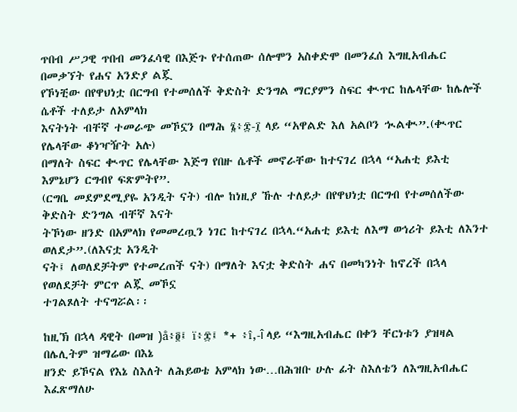ጥበብ ሥጋዊ ጥበብ መንፈሳዊ በእጅጉ የተሰጠው ሰሎሞን አስቀድሞ በመንፈሰ እግዚአብሔር በመቃኘት የሐና አንድያ ልጇ
የኾነቺው በየዋህነቷ በርግብ የተመሰለች ቅድስት ድንግል ማርያምን ስፍር ቊጥር ከሌላቸው ከሌሎች ሴቶች ተለይታ ለአምላክ
እናትነት ብቸኛ ተመራጭ መኾኗን በማሕ ፮፥፰-፲ ላይ “አዋልድ እለ አልቦን ኊልቊ”.(ቊጥር የሌላቸው ቆነዣዥት አሉ)
በማለት ስፍር ቊጥር የሌላቸው እጅግ የበዙ ሴቶች መኖራቸው ከተናገረ በኋላ “አሐቲ ይእቲ እምኔሆን ርግብየ ፍጽምትየ”.
(ርግቤ መደምደሚያዬ አንዲት ናት) ብሎ ከነዚያ ኹሉ ተለይታ በየዋህነቷ በርግብ የተመሰለችው ቅድስት ድንግል ብቸኛ እናት
ትኾነው ዘንድ በአምላክ የመመረጧን ነገር ከተናገረ በኋላ.“አሐቲ ይእቲ ለእማ ወኅሪት ይእቲ ለእንተ ወለደታ”.(ለእናቷ አንዲት
ናት፤ ለወለደቻትም የተመረጠች ናት) በማለት እናቷ ቅድስት ሐና በመካንነት ከኖረች በኋላ የወለደቻት ምርጥ ልጇ መኾኗ
ተገልጾለት ተናግሯል፡፡

ከዚኽ በኋላ ዳዊት በመዝ )å፥፬፤ ï፥፰፤ *+ ፥î,-î ላይ “እግዚአብሔር በቀን ቸርነቱን ያዝዛል በሌሊትም ዝማሬው በእኔ
ዘንድ ይኾናል የእኔ ስእለት ለሕይወቴ አምላክ ነው…በሕዝቡ ሁሉ ፊት ስእለቴን ለእግዚአብሔር እፈጽማለሁ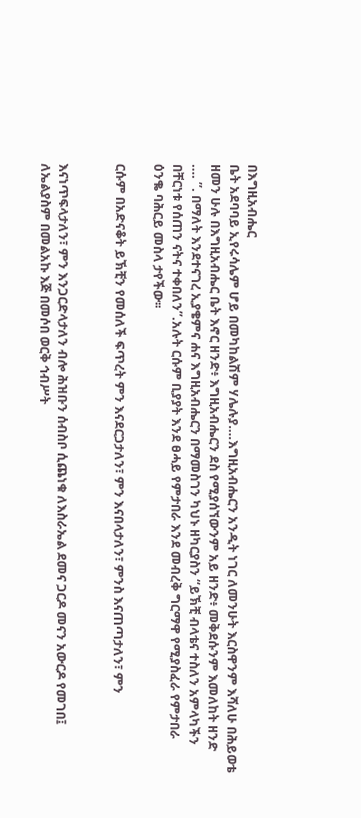በእግዚአብሔር
ቤት አደባባይ ኢየሩሳሌም ሆይ በመካከልሽም ሃሌሉያ….እግዚአብሔርን አንዲት ነገር ለመንሁት እርስዋንም እሻለሁ በሕይወቴ
ዘመን ሁሉ በእግዚአብሔር ቤት እኖር ዘንድ፥ እግዚአብሔርን ደስ የሚያሰኘውንም አይ ዘንድ፥ መቅደሱንም እመለከት ዘንድ
…. ”. በማለት እንደተናገረ ኢያቄምና ሐና እግዚአብሔርን በማመስገን ካህኑ ዘካርያስን “ይኽቺ ብላቴና ተስለን አምላካችን
በቸርነቱ የሰጠን ናትና ተቀበለን”.አሉት ርሱም ቢያያት እንደ ፀሓይ የምታበራ እንደ መብረቅ ግርማዋ የሚያስፈራ የምታበራ
ዕንቈ ባሕርይ መስላ ታየችው፡፡

ርሱም በአድናቆት ይኽቺን የመሰለች ፍጥረት ምን እናደርጋታለን፣ ምን እናበላታለን፣ ምንስ እናጠጣታለን፣ ምን


እናነጥፍላታለን፣ ምን እንጋርድላታለን ብሎ ሕዝቡን ሰብስቦ ሲጨነቁ ለእስራኤል ደመና ጋርዶ መናን አውርዶ የመገበ፤
ለኤልያስም በመልአኩ እጅ በመሶበ ወርቅ ኅብሥት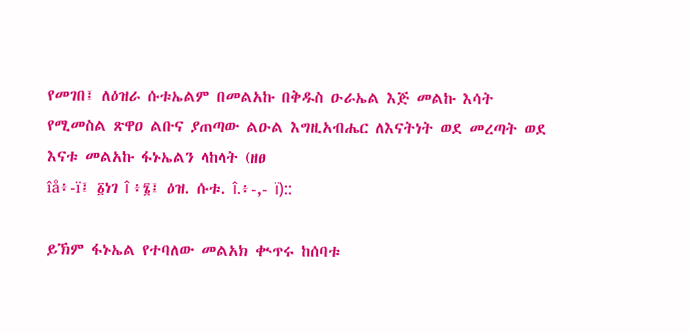የመገበ፤ ለዕዝራ ሱቱኤልም በመልአኩ በቅዱስ ዑራኤል እጅ መልኩ እሳት
የሚመስል ጽዋዐ ልቡና ያጠጣው ልዑል እግዚአብሔር ለእናትነት ወደ መረጣት ወደ እናቱ መልአኩ ፋኑኤልን ላከላት (ዘፀ
îå፥-ï፤ ፩ነገ î ፥፮፤ ዕዝ. ሱቱ. î.፥-,- ï)::

ይኽም ፋኑኤል የተባለው መልአክ ቊጥሩ ከሰባቱ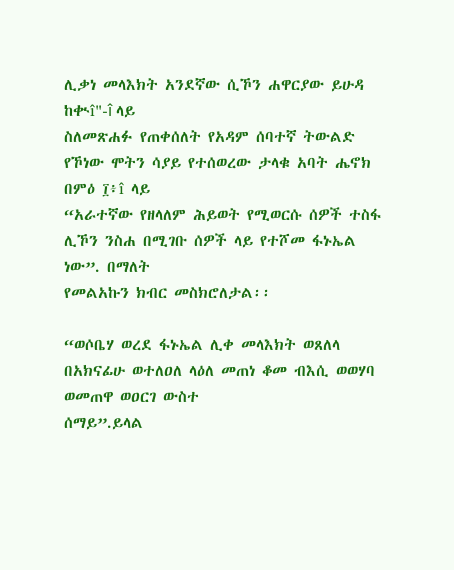ሊቃነ መላእክት አንደኛው ሲኾን ሐዋርያው ይሁዳ ከቊî"-î ላይ
ስለመጽሐፉ የጠቀሰለት የአዳም ሰባተኛ ትውልድ የኾነው ሞትን ሳያይ የተሰወረው ታላቁ አባት ሔኖክ በምዕ ፲፥î ላይ
“አራተኛው የዘላለም ሕይወት የሚወርሱ ሰዎች ተስፋ ሊኾን ንስሐ በሚገቡ ሰዎች ላይ የተሾመ ፋኑኤል ነው”. በማለት
የመልአኩን ክብር መስክሮለታል፡፡

“ወሶቤሃ ወረደ ፋኑኤል ሊቀ መላእክት ወጸለላ በአክናፊሁ ወተለዐለ ላዕለ መጠነ ቆመ ብእሲ ወወሃባ ወመጠዋ ወዐርገ ውስተ
ሰማይ”.ይላል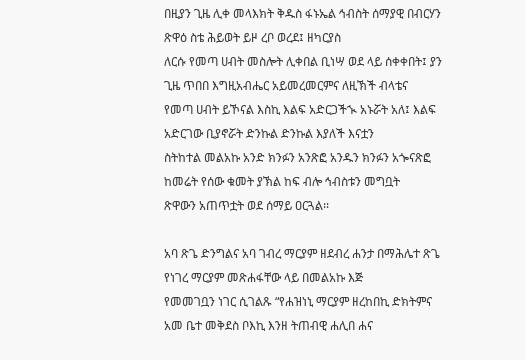በዚያን ጊዜ ሊቀ መላእክት ቅዱስ ፋኑኤል ኅብስት ሰማያዊ በብርሃን ጽዋዕ ስቴ ሕይወት ይዞ ረቦ ወረደ፤ ዘካርያስ
ለርሱ የመጣ ሀብት መስሎት ሊቀበል ቢነሣ ወደ ላይ ሰቀቀበት፤ ያን ጊዜ ጥበበ እግዚአብሔር አይመረመርምና ለዚኽች ብላቴና
የመጣ ሀብት ይኾናል እስኪ እልፍ አድርጋችኊ አኑሯት አለ፤ እልፍ አድርገው ቢያኖሯት ድንኩል ድንኩል እያለች እናቷን
ስትከተል መልአኩ አንድ ክንፉን አንጽፎ አንዱን ክንፉን አጐናጽፎ ከመሬት የሰው ቁመት ያኽል ከፍ ብሎ ኅብስቱን መግቧት
ጽዋውን አጠጥቷት ወደ ሰማይ ዐርጓል፡፡

አባ ጽጌ ድንግልና አባ ገብረ ማርያም ዘደብረ ሐንታ በማሕሌተ ጽጌ የነገረ ማርያም መጽሐፋቸው ላይ በመልአኩ እጅ
የመመገቧን ነገር ሲገልጹ “የሐዝነኒ ማርያም ዘረከበኪ ድክትምና አመ ቤተ መቅደስ ቦእኪ እንዘ ትጠብዊ ሐሊበ ሐና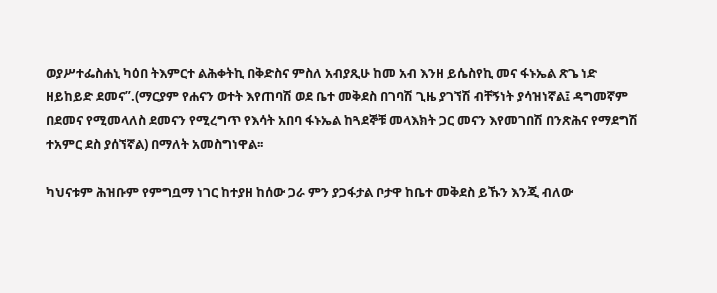ወያሥተፌስሐኒ ካዕበ ትእምርተ ልሕቀትኪ በቅድስና ምስለ አብያጺሁ ከመ አብ እንዘ ይሴስየኪ መና ፋኑኤል ጽጌ ነድ
ዘይከይድ ደመና”.(ማርያም የሐናን ወተት እየጠባሽ ወደ ቤተ መቅደስ በገባሽ ጊዜ ያገኘሽ ብቸኝነት ያሳዝነኛል፤ ዳግመኛም
በደመና የሚመላለስ ደመናን የሚረግጥ የእሳት አበባ ፋኑኤል ከጓደኞቹ መላእክት ጋር መናን እየመገበሽ በንጽሕና የማደግሽ
ተአምር ደስ ያሰኘኛል) በማለት አመስግነዋል፡፡

ካህናቱም ሕዝቡም የምግቧማ ነገር ከተያዘ ከሰው ጋራ ምን ያጋፋታል ቦታዋ ከቤተ መቅደስ ይኹን እንጂ ብለው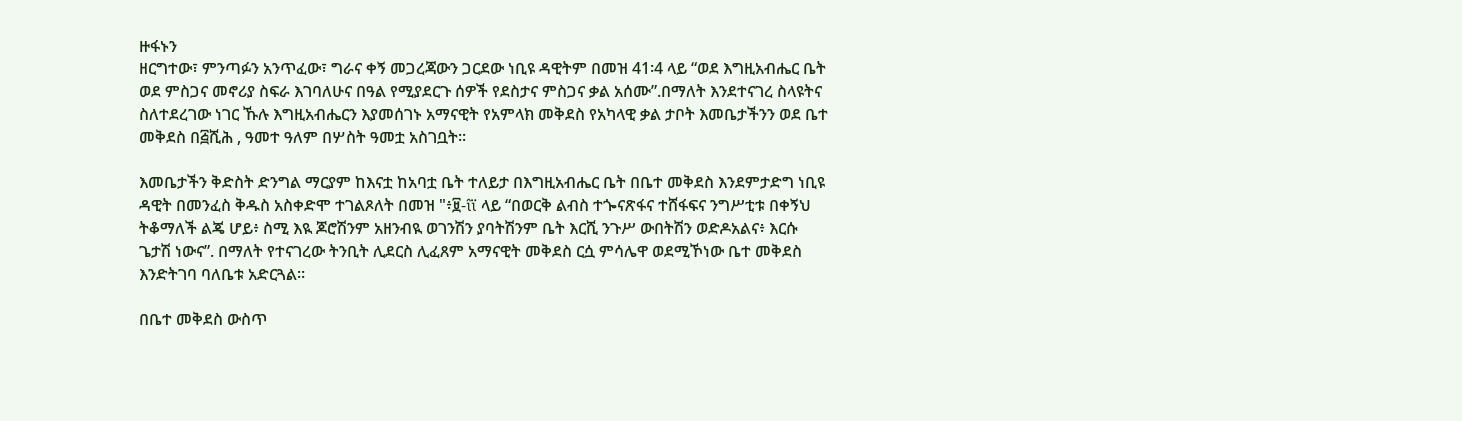ዙፋኑን
ዘርግተው፣ ምንጣፉን አንጥፈው፣ ግራና ቀኝ መጋረጃውን ጋርደው ነቢዩ ዳዊትም በመዝ 41፡4 ላይ “ወደ እግዚአብሔር ቤት
ወደ ምስጋና መኖሪያ ስፍራ እገባለሁና በዓል የሚያደርጉ ሰዎች የደስታና ምስጋና ቃል አሰሙ”.በማለት እንደተናገረ ስላዩትና
ስለተደረገው ነገር ኹሉ እግዚአብሔርን እያመሰገኑ አማናዊት የአምላክ መቅደስ የአካላዊ ቃል ታቦት እመቤታችንን ወደ ቤተ
መቅደስ በ፭ሺሕ , ዓመተ ዓለም በሦስት ዓመቷ አስገቧት፡፡

እመቤታችን ቅድስት ድንግል ማርያም ከእናቷ ከአባቷ ቤት ተለይታ በእግዚአብሔር ቤት በቤተ መቅደስ እንደምታድግ ነቢዩ
ዳዊት በመንፈስ ቅዱስ አስቀድሞ ተገልጾለት በመዝ "፥፱-îï ላይ “በወርቅ ልብስ ተጐናጽፋና ተሸፋፍና ንግሥቲቱ በቀኝህ
ትቆማለች ልጄ ሆይ፥ ስሚ እዪ ጆሮሽንም አዘንብዪ ወገንሽን ያባትሽንም ቤት እርሺ ንጉሥ ውበትሽን ወድዶአልና፥ እርሱ
ጌታሽ ነውና”. በማለት የተናገረው ትንቢት ሊደርስ ሊፈጸም አማናዊት መቅደስ ርሷ ምሳሌዋ ወደሚኾነው ቤተ መቅደስ
እንድትገባ ባለቤቱ አድርጓል፡፡

በቤተ መቅደስ ውስጥ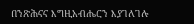በንጽሕናና እግዚአብሔርን እያገለገሉ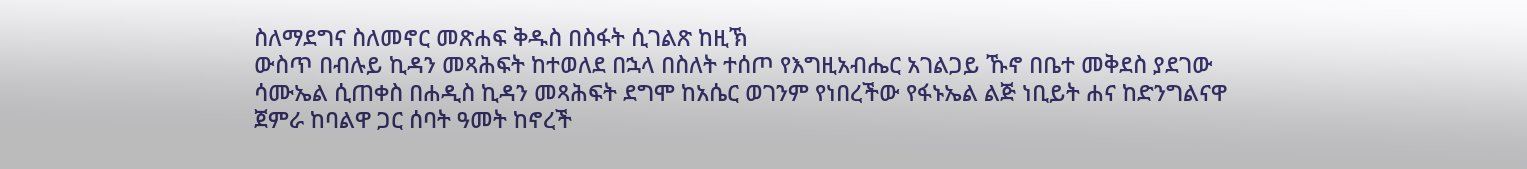ስለማደግና ስለመኖር መጽሐፍ ቅዱስ በስፋት ሲገልጽ ከዚኽ
ውስጥ በብሉይ ኪዳን መጻሕፍት ከተወለደ በኋላ በስለት ተሰጦ የእግዚአብሔር አገልጋይ ኹኖ በቤተ መቅደስ ያደገው
ሳሙኤል ሲጠቀስ በሐዲስ ኪዳን መጻሕፍት ደግሞ ከአሴር ወገንም የነበረችው የፋኑኤል ልጅ ነቢይት ሐና ከድንግልናዋ
ጀምራ ከባልዋ ጋር ሰባት ዓመት ከኖረች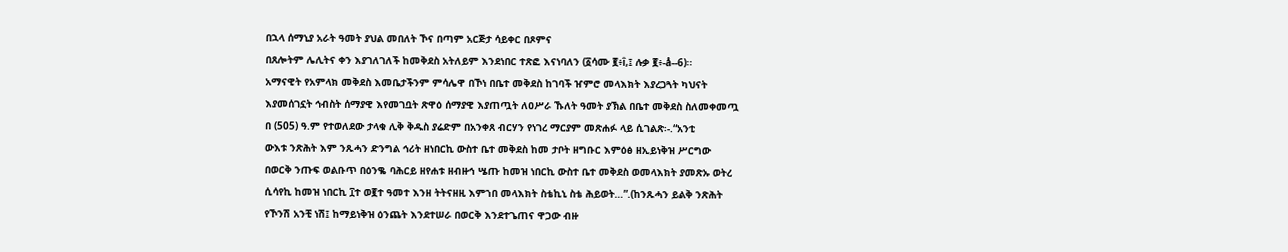በኋላ ሰማኒያ አራት ዓመት ያህል መበለት ኾና በጣም አርጅታ ሳይቀር በጾምና
በጸሎትም ሌሊትና ቀን እያገለገለች ከመቅደስ አትለይም እንደነበር ተጽፎ እናነባለን (፩ሳሙ ፪፥î,፤ ሉቃ ፪፥-å--6)፡፡
አማናዊት የአምላክ መቅደስ እመቤታችንም ምሳሌዋ በኾነ በቤተ መቅደስ ከገባች ዠምሮ መላእክት እያረጋጓት ካህናት
እያመሰገኗት ኅብስት ሰማያዊ እየመገቧት ጽዋዕ ሰማያዊ እያጠጧት ለዐሥራ ኹለት ዓመት ያኽል በቤተ መቅደስ ስለመቀመጧ
በ (505) ዓ.ም የተወለደው ታላቁ ሊቅ ቅዱስ ያሬድም በአንቀጸ ብርሃን የነገረ ማርያም መጽሐፉ ላይ ሲገልጽ፡-.“አንቲ
ውእቱ ንጽሕት እም ንጹሓን ድንግል ኅሪት ዘነበርኪ ውስተ ቤተ መቅደስ ከመ ታቦት ዘግቡር እምዕፅ ዘኢይነቅዝ ሥርግው
በወርቅ ንጡፍ ወልቡጥ በዕንቈ ባሕርይ ዘየሐቱ ዘብዙኅ ሤጡ ከመዝ ነበርኪ ውስተ ቤተ መቅደስ ወመላእክት ያመጽኡ ወትረ
ሲሳየኪ ከመዝ ነበርኪ ፲ተ ወ፪ተ ዓመተ እንዘ ትትናዘዚ እምኀበ መላእክት ስቴኪኒ ስቴ ሕይወት…”.(ከንጹሓን ይልቅ ንጽሕት
የኾንሽ አንቺ ነሽ፤ ከማይነቅዝ ዕንጨት እንደተሠራ በወርቅ እንደተጌጠና ዋጋው ብዙ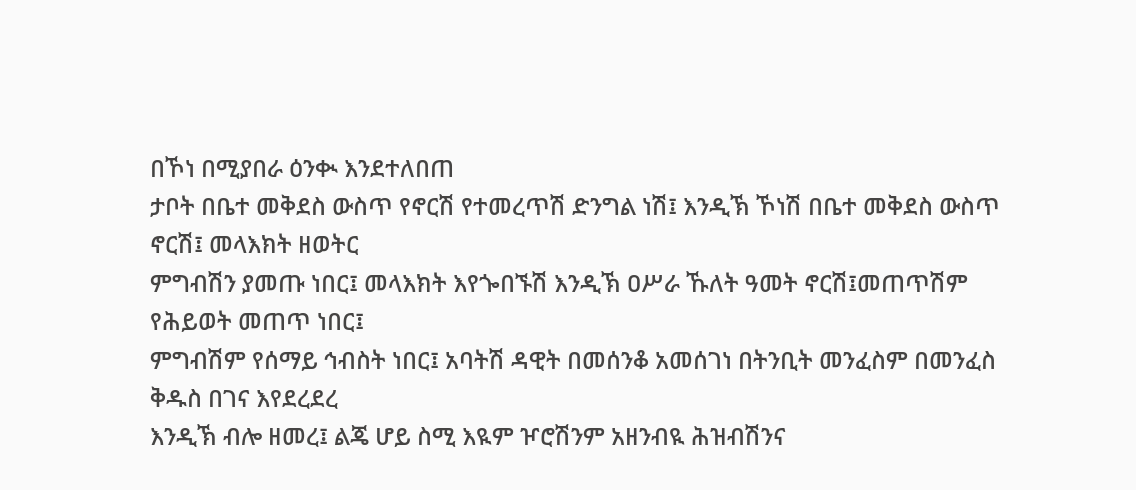በኾነ በሚያበራ ዕንቊ እንደተለበጠ
ታቦት በቤተ መቅደስ ውስጥ የኖርሽ የተመረጥሽ ድንግል ነሽ፤ እንዲኽ ኾነሽ በቤተ መቅደስ ውስጥ ኖርሽ፤ መላእክት ዘወትር
ምግብሽን ያመጡ ነበር፤ መላእክት እየጐበኙሽ እንዲኽ ዐሥራ ኹለት ዓመት ኖርሽ፤መጠጥሽም የሕይወት መጠጥ ነበር፤
ምግብሽም የሰማይ ኅብስት ነበር፤ አባትሽ ዳዊት በመሰንቆ አመሰገነ በትንቢት መንፈስም በመንፈስ ቅዱስ በገና እየደረደረ
እንዲኽ ብሎ ዘመረ፤ ልጄ ሆይ ስሚ እዪም ዦሮሽንም አዘንብዪ ሕዝብሽንና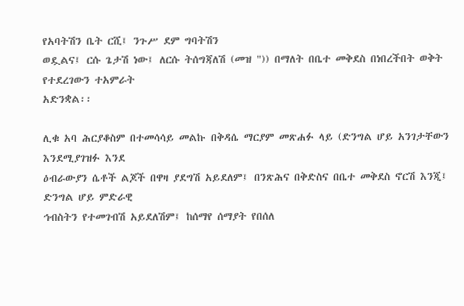የአባትሽን ቤት ርሺ፤ ንጉሥ ደም ግባትሽን
ወዷልና፤ ርሱ ጌታሽ ነው፤ ለርሱ ትሰግጃለሽ (መዝ ")) በማለት በቤተ መቅደስ በነበረችበት ወቅት የተደረገውን ተአምራት
አድንቋል፡፡

ሊቁ አባ ሕርያቆስም በተመሳሳይ መልኩ በቅዳሴ ማርያም መጽሐፉ ላይ (ድንግል ሆይ አንገታቸውን እንደሚያገዝፉ እንደ
ዕብራውያን ሴቶች ልጆች በዋዛ ያደግሽ አይደለም፤ በንጽሕና በቅድስና በቤተ መቅደስ ኖርሽ እንጂ፤ ድንግል ሆይ ምድራዊ
ኅብስትን የተመገብሽ አይደለሽም፤ ከሰማየ ሰማያት የበሰለ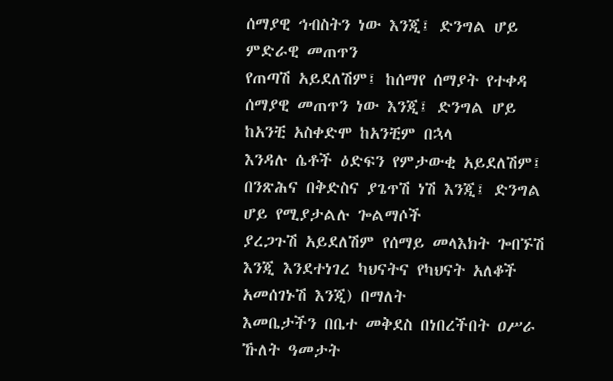ሰማያዊ ኅብስትን ነው እንጂ፤ ድንግል ሆይ ምድራዊ መጠጥን
የጠጣሽ አይደለሽም፤ ከሰማየ ሰማያት የተቀዳ ሰማያዊ መጠጥን ነው እንጂ፤ ድንግል ሆይ ከአንቺ አስቀድሞ ከአንቺም በኋላ
እንዳሉ ሴቶች ዕድፍን የምታውቂ አይደለሽም፤ በንጽሕና በቅድስና ያጌጥሽ ነሽ እንጂ፤ ድንግል ሆይ የሚያታልሉ ጐልማሶች
ያረጋጉሽ አይደለሽም የሰማይ መላእክት ጐበኙሽ እንጂ እንደተነገረ ካህናትና የካህናት አለቆች አመሰገኑሽ እንጂ) በማለት
እመቤታችን በቤተ መቅደስ በነበረችበት ዐሥራ ኹለት ዓመታት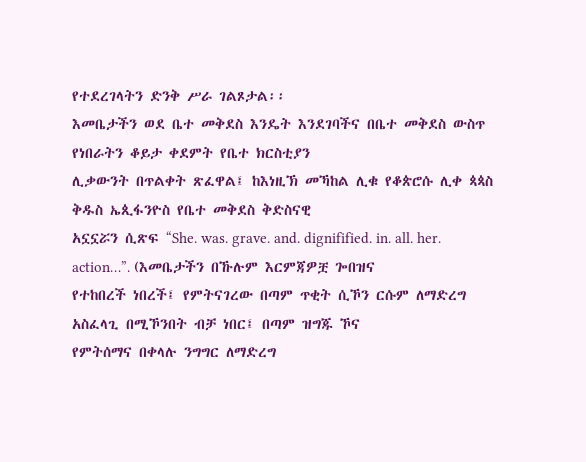የተደረገላትን ድንቅ ሥራ ገልጾታል፡፡
እመቤታችን ወደ ቤተ መቅደስ እንዴት እንደገባችና በቤተ መቅደስ ውስጥ የነበራትን ቆይታ ቀደምት የቤተ ክርስቲያን
ሊቃውንት በጥልቀት ጽፈዋል፤ ከእነዚኽ መኻከል ሊቁ የቆጵሮሱ ሊቀ ጳጳስ ቅዱስ ኤጲፋንዮስ የቤተ መቅደስ ቅድስናዊ
አኗኗሯን ሲጽፍ “She. was. grave. and. dignifified. in. all. her. action…”. (እመቤታችን በኹሉም እርምጃዎቿ ጐበዝና
የተከበረች ነበረች፤ የምትናገረው በጣም ጥቂት ሲኾን ርሱም ለማድረግ አስፈላጊ በሚኾንበት ብቻ ነበር፤ በጣም ዝግጁ ኾና
የምትሰማና በቀላሉ ንግግር ለማድረግ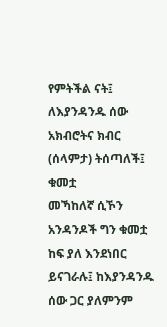የምትችል ናት፤ ለእያንዳንዱ ሰው አክብሮትና ክብር (ሰላምታ) ትሰጣለች፤ ቁመቷ
መኻከለኛ ሲኾን አንዳንዶች ግን ቁመቷ ከፍ ያለ እንደነበር ይናገራሉ፤ ከእያንዳንዱ ሰው ጋር ያለምንም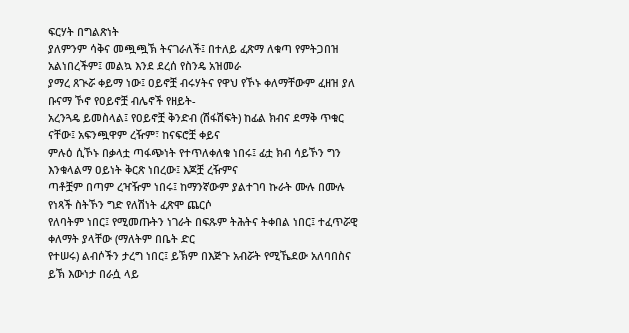ፍርሃት በግልጽነት
ያለምንም ሳቅና መጯጯኽ ትናገራለች፤ በተለይ ፈጽማ ለቁጣ የምትጋበዝ አልነበረችም፤ መልኳ እንደ ደረሰ የስንዴ አዝመራ
ያማረ ጸጒሯ ቀይማ ነው፤ ዐይኖቿ ብሩሃትና የዋህ የኾኑ ቀለማቸውም ፈዘዝ ያለ ቡናማ ኾኖ የዐይኖቿ ብሌኖች የዘይት-
አረንጓዴ ይመስላል፤ የዐይኖቿ ቅንድብ (ሽፋሽፍት) ከፊል ክብና ደማቅ ጥቁር ናቸው፤ አፍንጯዋም ረዥም፣ ከናፍሮቿ ቀይና
ምሉዕ ሲኾኑ በቃላቷ ጣፋጭነት የተጥለቀለቁ ነበሩ፤ ፊቷ ክብ ሳይኾን ግን እንቁላልማ ዐይነት ቅርጽ ነበረው፤ እጆቿ ረዥምና
ጣቶቿም በጣም ረዣዥም ነበሩ፤ ከማንኛውም ያልተገባ ኩራት ሙሉ በሙሉ የነጻች ስትኾን ግድ የለሽነት ፈጽሞ ጨርሶ
የለባትም ነበር፤ የሚመጡትን ነገራት በፍጹም ትሕትና ትቀበል ነበር፤ ተፈጥሯዊ ቀለማት ያላቸው (ማለትም በቤት ድር
የተሠሩ) ልብሶችን ታረግ ነበር፤ ይኽም በእጅጉ አብሯት የሚኼደው አለባበስና ይኽ እውነታ በራሷ ላይ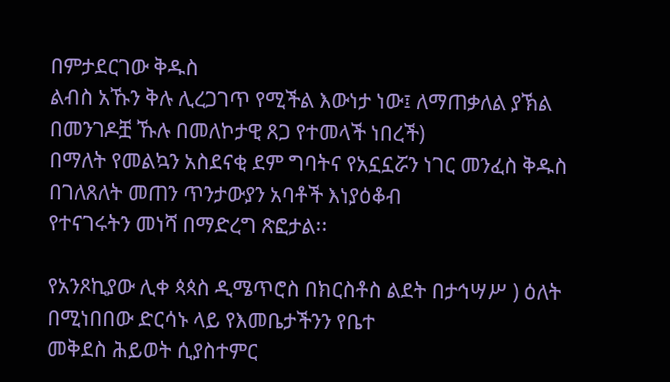በምታደርገው ቅዱስ
ልብስ አኹን ቅሉ ሊረጋገጥ የሚችል እውነታ ነው፤ ለማጠቃለል ያኽል በመንገዶቿ ኹሉ በመለኮታዊ ጸጋ የተመላች ነበረች)
በማለት የመልኳን አስደናቂ ደም ግባትና የአኗኗሯን ነገር መንፈስ ቅዱስ በገለጸለት መጠን ጥንታውያን አባቶች እነያዕቆብ
የተናገሩትን መነሻ በማድረግ ጽፎታል፡፡

የአንጾኪያው ሊቀ ጳጳስ ዲሜጥሮስ በክርስቶስ ልደት በታኅሣሥ ) ዕለት በሚነበበው ድርሳኑ ላይ የእመቤታችንን የቤተ
መቅደስ ሕይወት ሲያስተምር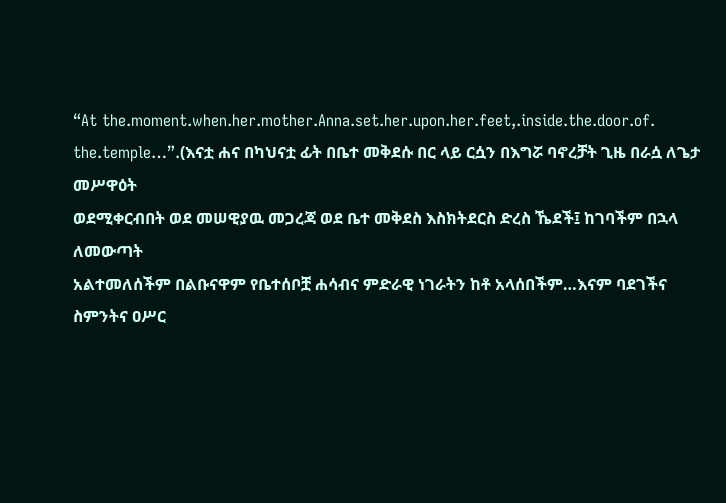“At the.moment.when.her.mother.Anna.set.her.upon.her.feet,.inside.the.door.of.
the.temple…”.(እናቷ ሐና በካህናቷ ፊት በቤተ መቅደሱ በር ላይ ርሷን በእግሯ ባኖረቻት ጊዜ በራሷ ለጌታ መሥዋዕት
ወደሚቀርብበት ወደ መሠዊያዉ መጋረጃ ወደ ቤተ መቅደስ እስክትደርስ ድረስ ኼደች፤ ከገባችም በኋላ ለመውጣት
አልተመለሰችም በልቡናዋም የቤተሰቦቿ ሐሳብና ምድራዊ ነገራትን ከቶ አላሰበችም…እናም ባደገችና ስምንትና ዐሥር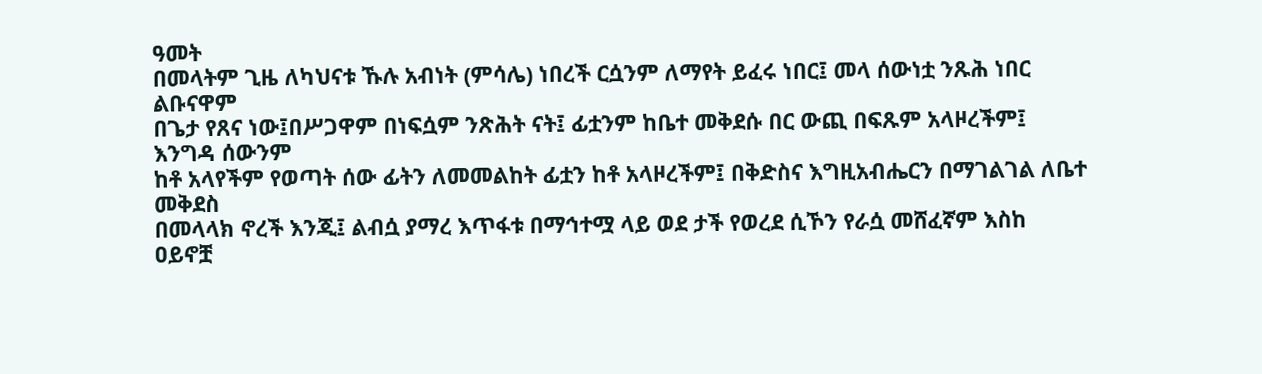ዓመት
በመላትም ጊዜ ለካህናቱ ኹሉ አብነት (ምሳሌ) ነበረች ርሷንም ለማየት ይፈሩ ነበር፤ መላ ሰውነቷ ንጹሕ ነበር ልቡናዋም
በጌታ የጸና ነው፤በሥጋዋም በነፍሷም ንጽሕት ናት፤ ፊቷንም ከቤተ መቅደሱ በር ውጪ በፍጹም አላዞረችም፤ እንግዳ ሰውንም
ከቶ አላየችም የወጣት ሰው ፊትን ለመመልከት ፊቷን ከቶ አላዞረችም፤ በቅድስና እግዚአብሔርን በማገልገል ለቤተ መቅደስ
በመላላክ ኖረች እንጂ፤ ልብሷ ያማረ እጥፋቱ በማኅተሟ ላይ ወደ ታች የወረደ ሲኾን የራሷ መሸፈኛም እስከ ዐይኖቿ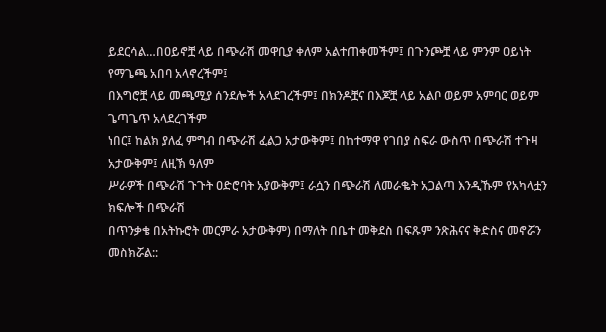ይደርሳል…በዐይኖቿ ላይ በጭራሽ መዋቢያ ቀለም አልተጠቀመችም፤ በጉንጮቿ ላይ ምንም ዐይነት የማጌጫ አበባ አላኖረችም፤
በእግሮቿ ላይ መጫሚያ ሰንደሎች አላደገረችም፤ በክንዶቿና በእጆቿ ላይ አልቦ ወይም አምባር ወይም ጌጣጌጥ አላደረገችም
ነበር፤ ከልክ ያለፈ ምግብ በጭራሽ ፈልጋ አታውቅም፤ በከተማዋ የገበያ ስፍራ ውስጥ በጭራሽ ተጉዛ አታውቅም፤ ለዚኽ ዓለም
ሥራዎች በጭራሽ ጉጉት ዐድሮባት አያውቅም፤ ራሷን በጭራሽ ለመራቈት አጋልጣ እንዲኹም የአካላቷን ክፍሎች በጭራሽ
በጥንቃቄ በአትኩሮት መርምራ አታውቅም) በማለት በቤተ መቅደስ በፍጹም ንጽሕናና ቅድስና መኖሯን መስክሯል::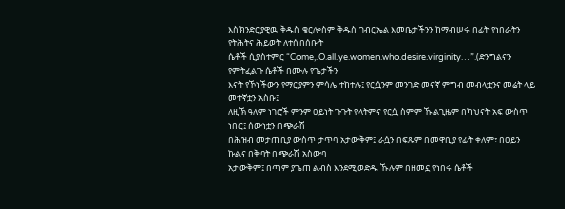እስክንድርያዊዉ ቅዱስ ቄርሎስም ቅዱስ ገብርኤል እመቤታችንን ከማብሠሩ በፊት የነበራትን የትሕትና ሕይወት ለተሰበሰቡት
ሴቶች ሲያስተምር “Come,.O.all.ye.women.who.desire.virginity…”.(ድንግልናን የምትፈልጉ ሴቶች በሙሉ የጌታችን
እናት የኾነችውን የማርያምን ምሳሌ ተከተሉ፤ የርሷንም መንገድ መናኛ ምግብ መብላቷንና መሬት ላይ መተኛቷን አስቡ፤
ለዚኽ ዓለም ነገሮች ምንም ዐይነት ጉጉት የላትምና የርሷ ስምም ኹልጊዜም በካህናት አፍ ውስጥ ነበር፤ ሰውነቷን በጭራሽ
በሕዝብ መታጠቢያ ውስጥ ታጥባ አታውቅም፤ ራሷን በፍጹም በመዋቢያ የፊት ቀለም፣ በዐይን ኩልና በቅባት በጭራሽ አስውባ
አታውቅም፤ በጣም ያጌጠ ልብስ እንደሚወድዱ ኹሉም በዘመኗ የነበሩ ሴቶች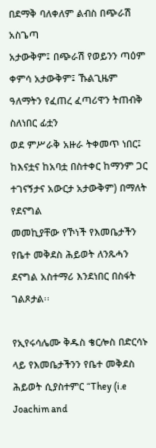በደማቅ ባለቀለም ልብስ በጭራሽ አስጌጣ
አታውቅም፤ በጭራሽ የወይንን ጣዕም ቀምሳ አታውቅም፤ ኹልጊዜም ዓለማትን የፈጠረ ፈጣሪዋን ትጠብቅ ስለነበር ፊቷን
ወደ ምሥራቅ አዙራ ትቀመጥ ነበር፤ ከእናቷና ከአባቷ በስተቀር ከማንም ጋር ተገናኝታና አውርታ አታውቅም) በማለት የደናግል
መመኪያቸው የኾነች የእመቤታችን የቤተ መቅደስ ሕይወት ለንጹሓን ደናግል አስተማሪ እንደነበር በስፋት ገልጾታል፡፡

የኢየሩሳሌሙ ቅዱስ ቄርሎስ በድርሳኑ ላይ የእመቤታችንን የቤተ መቅደስ ሕይወት ሲያስተምር “They (i.e Joachim and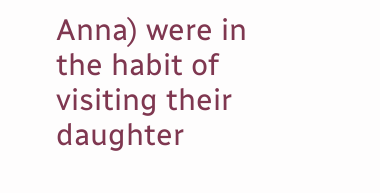Anna) were in the habit of visiting their daughter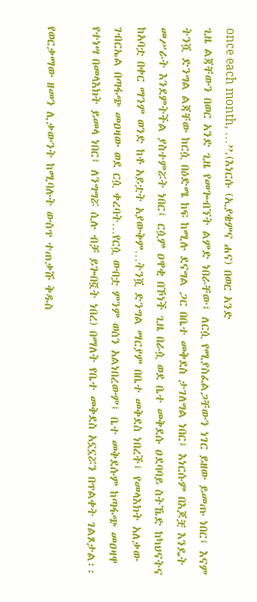once each month, …’’.(እነርሱ (ኢያቄምና ሐና) በወር አንድ
ጊዜ ልጃቸውን በወር አንድ ጊዜ የመጐብኘት ልምድ ነበራቸው፤ ለርሷ የሚያስፈልጋቸውን ነገር ይዘው ይመጡ ነበር፤ እናም
ትንሿ ድንግል ልጃቸው ከርሷ በዕድሜ ከፍ ከሚሉ ደናግል ጋር በቤተ መቅደስ ታገለግል ነበር፤ እነርሱም በእጆቿ እንዴት
መሥራት እንደምትችል ያስተምሯት ነበር፤ ርሷም ዐዋቂ በኾነች ጊዜ በራሷ ወደ ቤተ መቅደሱ ዐደባባይ ስትኼድ ከካህናትና
ከአባቷ በቀር ማንም ወንድ ከቶ አይቷት አያውቅም…ትንሿ ድንግል ማርያም በቤተ መቅደስ ነበረች፤ የመላእክት አለቃው
ገብርኤል በጣፋጭ መዐዛው ወደ ርሷ ቀረባት…የርሷ ውበቷ ምንም ወሰን አልነበረውም፤ ቤተ መቅደሱም ከጣፋጭ መዐዛዋ
የተነሣ በመላእክት ይመላ ነበር፤ ለንግግሯ ሲሉ ብቻ ይጐበኟት ነበረ) በማለት የቤተ መቅደስ አኗኗሯን በጥልቀት ገልጾታል፡፡

የወርቃማው ዘመን ሊቃውንት ከሚባሉት ውስጥ ተጠቃሹ ቅዱስ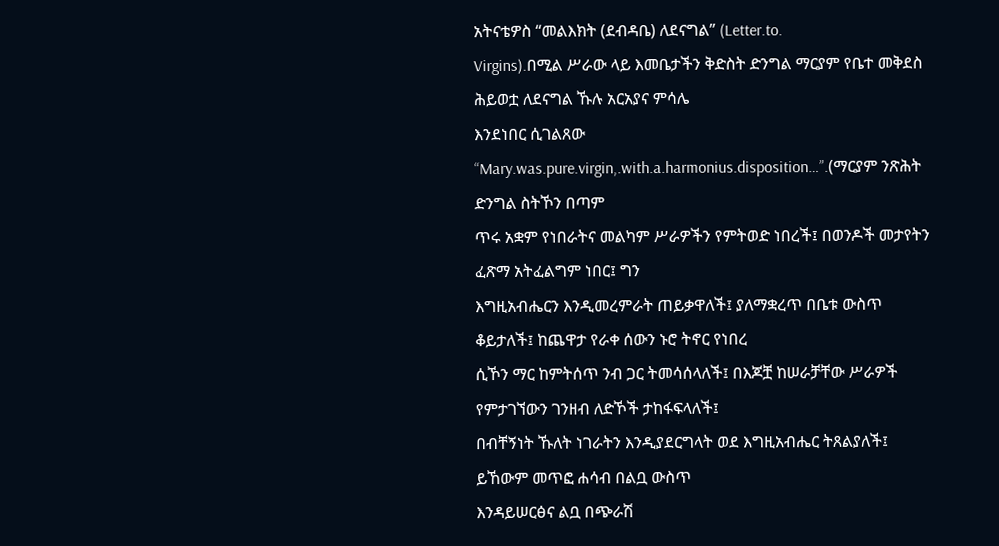አትናቴዎስ “መልእክት (ደብዳቤ) ለደናግል” (Letter.to.
Virgins).በሚል ሥራው ላይ እመቤታችን ቅድስት ድንግል ማርያም የቤተ መቅደስ ሕይወቷ ለደናግል ኹሉ አርአያና ምሳሌ
እንደነበር ሲገልጸው “Mary.was.pure.virgin,.with.a.harmonius.disposition…”.(ማርያም ንጽሕት ድንግል ስትኾን በጣም
ጥሩ አቋም የነበራትና መልካም ሥራዎችን የምትወድ ነበረች፤ በወንዶች መታየትን ፈጽማ አትፈልግም ነበር፤ ግን
እግዚአብሔርን እንዲመረምራት ጠይቃዋለች፤ ያለማቋረጥ በቤቱ ውስጥ ቆይታለች፤ ከጨዋታ የራቀ ሰውን ኑሮ ትኖር የነበረ
ሲኾን ማር ከምትሰጥ ንብ ጋር ትመሳሰላለች፤ በእጆቿ ከሠራቻቸው ሥራዎች የምታገኘውን ገንዘብ ለድኾች ታከፋፍላለች፤
በብቸኝነት ኹለት ነገራትን እንዲያደርግላት ወደ እግዚአብሔር ትጸልያለች፤ ይኸውም መጥፎ ሐሳብ በልቧ ውስጥ
እንዳይሠርፅና ልቧ በጭራሽ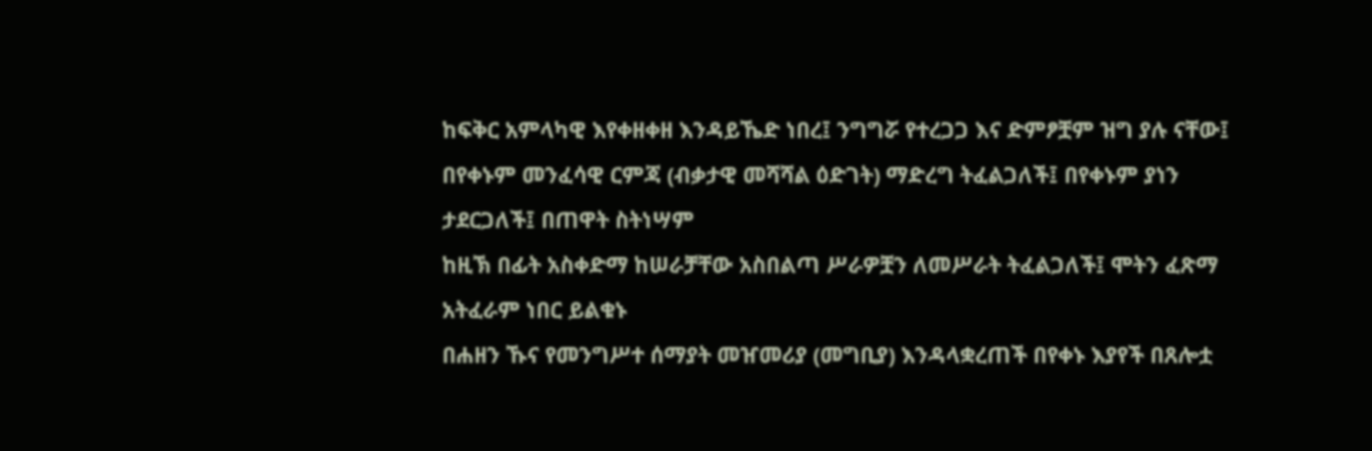ከፍቅር አምላካዊ እየቀዘቀዘ እንዳይኼድ ነበረ፤ ንግግሯ የተረጋጋ እና ድምፆቿም ዝግ ያሉ ናቸው፤
በየቀኑም መንፈሳዊ ርምጃ (ብቃታዊ መሻሻል ዕድገት) ማድረግ ትፈልጋለች፤ በየቀኑም ያነን ታደርጋለች፤ በጠዋት ስትነሣም
ከዚኽ በፊት አስቀድማ ከሠራቻቸው አስበልጣ ሥራዎቿን ለመሥራት ትፈልጋለች፤ ሞትን ፈጽማ አትፈራም ነበር ይልቁኑ
በሐዘን ኹና የመንግሥተ ሰማያት መዠመሪያ (መግቢያ) እንዳላቋረጠች በየቀኑ እያየች በጸሎቷ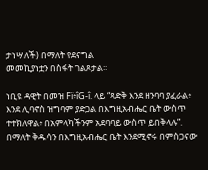ታነሣለች) በማለት የደናግል
መመኪያነቷን በስፋት ገልጾታል፡፡

ነቢዩ ዳዊት በመዝ Fï፥îG-î. ላይ “ጻድቅ እንደ ዘንባባ ያፈራል፥ እንደ ሊባኖስ ዝግባም ያድጋል በእግዚአብሔር ቤት ውስጥ
ተተክለዋል፥ በአምላካችንም አደባባይ ውስጥ ይበቅላሉ”. በማለት ቅዱሳን በእግዚአብሔር ቤት እንደሚኖሩ በምስጋናው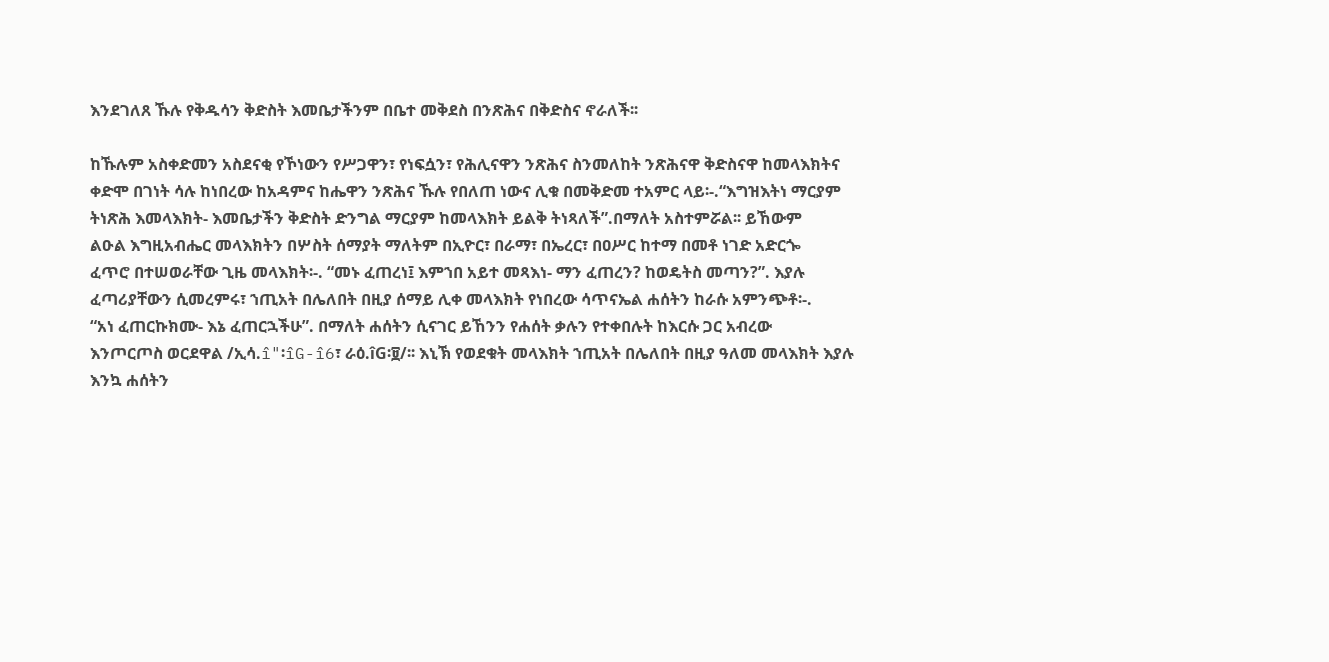እንደገለጸ ኹሉ የቅዱሳን ቅድስት እመቤታችንም በቤተ መቅደስ በንጽሕና በቅድስና ኖራለች፡፡

ከኹሉም አስቀድመን አስደናቂ የኾነውን የሥጋዋን፣ የነፍሷን፣ የሕሊናዋን ንጽሕና ስንመለከት ንጽሕናዋ ቅድስናዋ ከመላእክትና
ቀድሞ በገነት ሳሉ ከነበረው ከአዳምና ከሔዋን ንጽሕና ኹሉ የበለጠ ነውና ሊቁ በመቅድመ ተአምር ላይ፡-.“እግዝእትነ ማርያም
ትነጽሕ እመላእክት- እመቤታችን ቅድስት ድንግል ማርያም ከመላእክት ይልቅ ትነጻለች”.በማለት አስተምሯል፡፡ ይኸውም
ልዑል እግዚአብሔር መላእክትን በሦስት ሰማያት ማለትም በኢዮር፣ በራማ፣ በኤረር፣ በዐሥር ከተማ በመቶ ነገድ አድርጐ
ፈጥሮ በተሠወራቸው ጊዜ መላእክት፡-. “መኑ ፈጠረነ፤ እምኀበ አይተ መጻእነ- ማን ፈጠረን? ከወዴትስ መጣን?”. እያሉ
ፈጣሪያቸውን ሲመረምሩ፣ ኀጢአት በሌለበት በዚያ ሰማይ ሊቀ መላእክት የነበረው ሳጥናኤል ሐሰትን ከራሱ አምንጭቶ፡-.
“አነ ፈጠርኩክሙ- እኔ ፈጠርኋችሁ”. በማለት ሐሰትን ሲናገር ይኸንን የሐሰት ቃሉን የተቀበሉት ከእርሱ ጋር አብረው
እንጦርጦስ ወርደዋል /ኢሳ.î"፡îG-î6፣ ራዕ.îG፡፱/፡፡ እኒኽ የወደቁት መላእክት ኀጢአት በሌለበት በዚያ ዓለመ መላእክት እያሉ
እንኳ ሐሰትን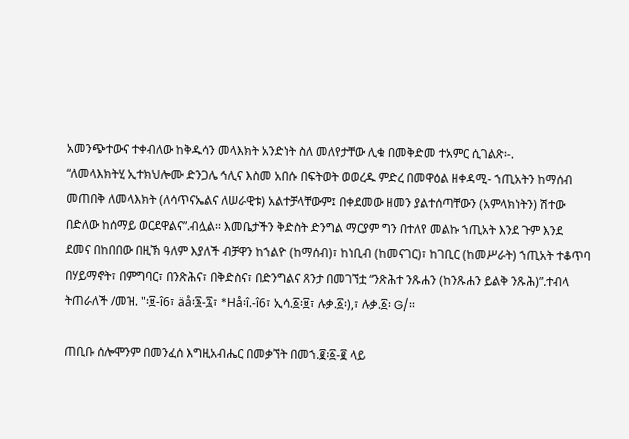አመንጭተውና ተቀብለው ከቅዱሳን መላእክት አንድነት ስለ መለየታቸው ሊቁ በመቅድመ ተአምር ሲገልጽ፡-.
“ለመላእክትሂ ኢተክህሎሙ ድንጋሌ ኅሊና እስመ አበሱ በፍትወት ወወረዱ ምድረ በመዋዕል ዘቀዳሚ- ኀጢአትን ከማሰብ
መጠበቅ ለመላእክት (ለሳጥናኤልና ለሠራዊቱ) አልተቻላቸውም፤ በቀደመው ዘመን ያልተሰጣቸውን (አምላክነትን) ሽተው
በድለው ከሰማይ ወርደዋልና”.ብሏል፡፡ እመቤታችን ቅድስት ድንግል ማርያም ግን በተለየ መልኩ ኀጢአት እንደ ጉም እንደ
ደመና በከበበው በዚኽ ዓለም እያለች ብቻዋን ከኀልዮ (ከማሰብ)፣ ከነቢብ (ከመናገር)፣ ከገቢር (ከመሥራት) ኀጢአት ተቆጥባ
በሃይማኖት፣ በምግባር፣ በንጽሕና፣ በቅድስና፣ በድንግልና ጸንታ በመገኘቷ “ንጽሕተ ንጹሐን (ከንጹሐን ይልቅ ንጹሕ)”.ተብላ
ትጠራለች /መዝ. "፡፱-î6፣ äå፡፮-፯፣ *Hå፡î.-î6፣ ኢሳ.፩፡፱፣ ሉቃ.፩፡),፣ ሉቃ.፩፡ G/፡፡

ጠቢቡ ሰሎሞንም በመንፈሰ እግዚአብሔር በመቃኘት በመኀ.፪፡፩-፪ ላይ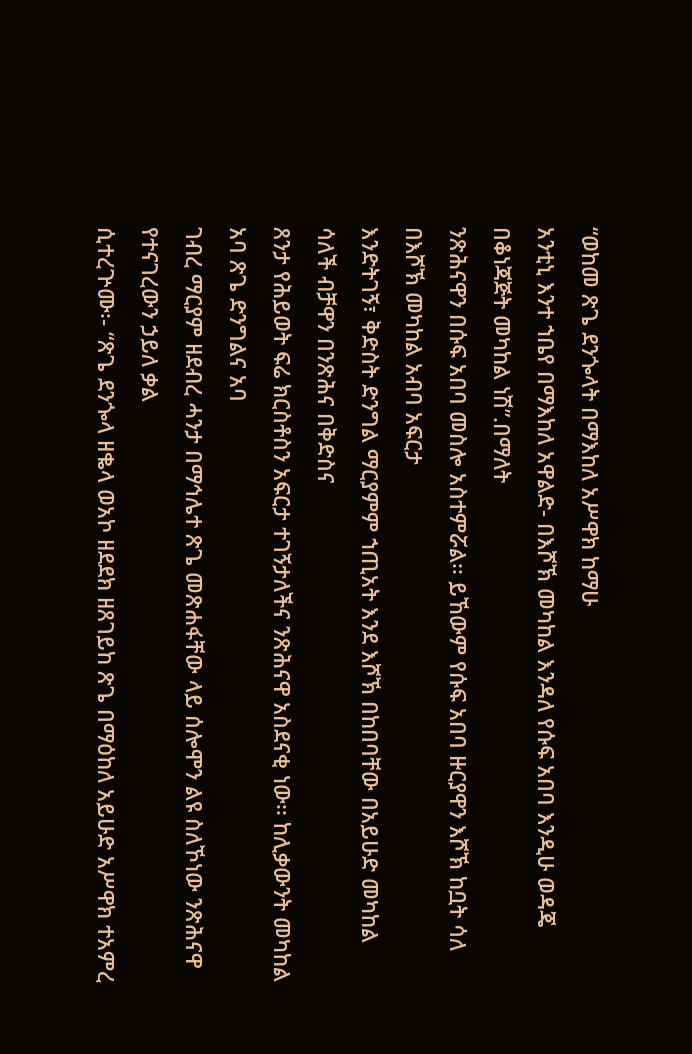“ወከመ ጽጌ ደንጐላት በማእከለ አሥዋክ ከማሁ
አንቲኒ እንተ ኀቤየ በማእከለ አዋልድ- በእሾኽ መካከል እንዳለ የሱፍ አበባ እንዲሁ ወዳጄ በቆነጃጅት መካከል ነሽ”.በማለት
ንጽሕናዋን በሱፍ አበባ መስሎ አስተምሯል፡፡ ይኸውም የሱፍ አበባ ዙርያዋን እሾኽ ከቧት ሳለ በእሾኽ መካከል አብባ አፍርታ
እንድትገኝ፣ ቅድስት ድንግል ማርያምም ኀጢአት እንደ እሾኽ በከበባቸው በአይሁድ መካከል ሳለች ብቻዋን በንጽሕና በቅድስና
ጸንታ የሕይወት ፍሬ ክርስቶስን አፍርታ ተገኝታለችና ንጽሕናዋ አስደናቂ ነው፡፡ ከሊቃውንት መካከል አባ ጽጌ ድንግልና አባ
ገብረ ማርያም ዘደብረ ሓንታ በማኅሌተ ጽጌ መጽሐፋቸው ላይ ሰሎሞን ልዩ ስለኾነው ንጽሕናዋ የተናገረውን ኃይለ ቃል
ሲተረጕሙ፡- “ጽጌ ደንጐላ ዘቈላ ወአኮ ዘደደክ ዘጸገይከ ጽጌ በማዕከለ አይሁድ አሥዋክ ተአምረ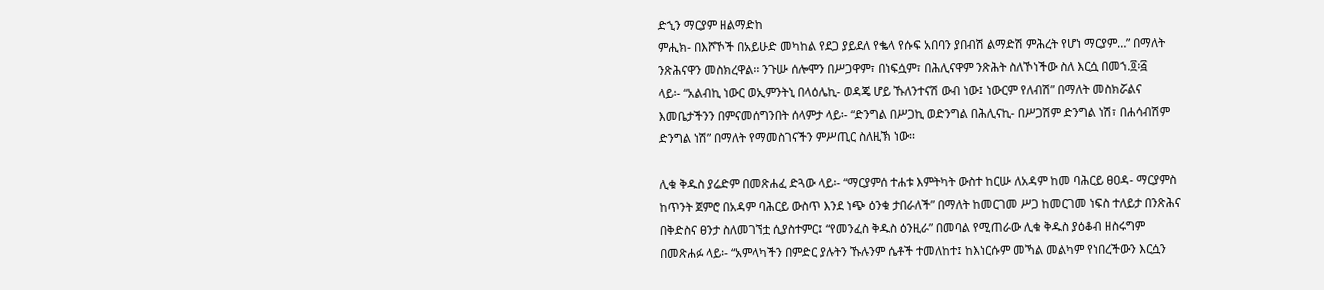ድኂን ማርያም ዘልማድከ
ምሒክ- በእሾኾች በአይሁድ መካከል የደጋ ያይደለ የቈላ የሱፍ አበባን ያበብሽ ልማድሽ ምሕረት የሆነ ማርያም…” በማለት
ንጽሕናዋን መስክረዋል፡፡ ንጉሡ ሰሎሞን በሥጋዋም፣ በነፍሷም፣ በሕሊናዋም ንጽሕት ስለኾነችው ስለ እርሷ በመኀ.፬፡፭
ላይ፡- “አልብኪ ነውር ወኢምንትኒ በላዕሌኪ- ወዳጄ ሆይ ኹለንተናሽ ውብ ነው፤ ነውርም የለብሽ” በማለት መስክሯልና
እመቤታችንን በምናመሰግንበት ሰላምታ ላይ፡- “ድንግል በሥጋኪ ወድንግል በሕሊናኪ- በሥጋሽም ድንግል ነሽ፣ በሐሳብሽም
ድንግል ነሽ” በማለት የማመስገናችን ምሥጢር ስለዚኽ ነው፡፡

ሊቁ ቅዱስ ያሬድም በመጽሐፈ ድጓው ላይ፡- “ማርያምሰ ተሐቱ እምትካት ውስተ ከርሡ ለአዳም ከመ ባሕርይ ፀዐዳ- ማርያምስ
ከጥንት ጀምሮ በአዳም ባሕርይ ውስጥ እንደ ነጭ ዕንቁ ታበራለች” በማለት ከመርገመ ሥጋ ከመርገመ ነፍስ ተለይታ በንጽሕና
በቅድስና ፀንታ ስለመገኘቷ ሲያስተምር፤ “የመንፈስ ቅዱስ ዕንዚራ” በመባል የሚጠራው ሊቁ ቅዱስ ያዕቆብ ዘስሩግም
በመጽሐፉ ላይ፡- “አምላካችን በምድር ያሉትን ኹሉንም ሴቶች ተመለከተ፤ ከእነርሱም መኻል መልካም የነበረችውን እርሷን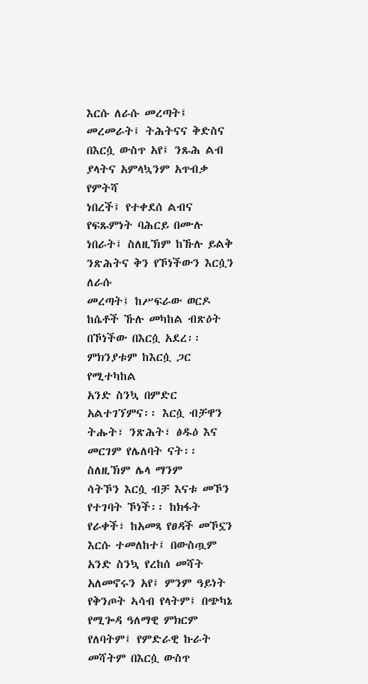እርሱ ለራሱ መረጣት፤ መረመራት፤ ትሕትናና ቅድስና በእርሷ ውስጥ አየ፤ ንጹሕ ልብ ያላትና አምላኳንም አጥብቃ የምትሻ
ነበረች፤ የተቀደሰ ልብና የፍጹምነት ባሕርይ በሙሉ ነበራት፤ ስለዚኽም ከኹሉ ይልቅ ንጽሕትና ቅን የኾነችውን እርሷን ለራሱ
መረጣት፤ ከሥፍራው ወርዶ ከሴቶች ኹሉ መካከል ብጽዕት በኾነችው በእርሷ አደረ፡፡ ምክንያቱም ከእርሷ ጋር የሚተካከል
አንድ ስንኳ በምድር አልተገኘምና፡፡ እርሷ ብቻዋን ትሑት፣ ንጽሕት፣ ፅዱዕ እና መርገም የሌለባት ናት፡፡ ስለዚኽም ሌላ ማንም
ሳትኾን እርሷ ብቻ እናቱ መኾን የተገባት ኾነች፡፡ ከክፋት የራቀች፣ ከአመጻ የፀዳች መኾኗን እርሱ ተመለከተ፤ በውስጧም
አንድ ስንኳ የረከሰ መሻት አለመኖሩን አየ፤ ምንም ዓይነት የቅንጦት ኣሳብ የላትም፤ በጭካኔ የሚጐዳ ዓለማዊ ምክርም
የለባትም፤ የምድራዊ ኩራት መሻትም በእርሷ ውስጥ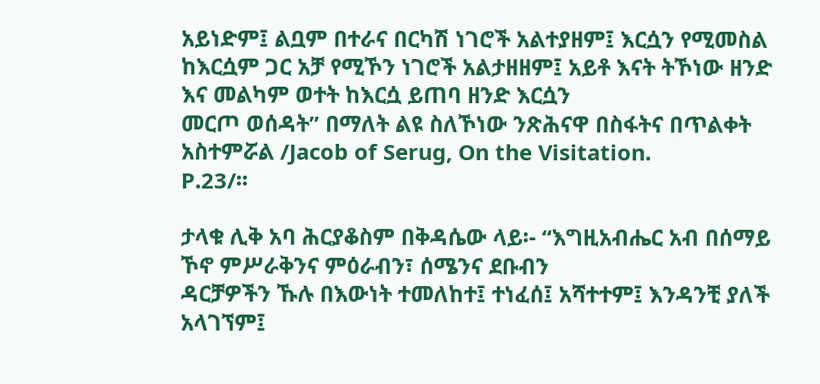አይነድም፤ ልቧም በተራና በርካሽ ነገሮች አልተያዘም፤ እርሷን የሚመስል
ከእርሷም ጋር አቻ የሚኾን ነገሮች አልታዘዘም፤ አይቶ እናት ትኾነው ዘንድ እና መልካም ወተት ከእርሷ ይጠባ ዘንድ እርሷን
መርጦ ወሰዳት” በማለት ልዩ ስለኾነው ንጽሕናዋ በስፋትና በጥልቀት አስተምሯል /Jacob of Serug, On the Visitation.
P.23/፡፡

ታላቁ ሊቅ አባ ሕርያቆስም በቅዳሴው ላይ፡- “እግዚአብሔር አብ በሰማይ ኾኖ ምሥራቅንና ምዕራብን፣ ሰሜንና ደቡብን
ዳርቻዎችን ኹሉ በእውነት ተመለከተ፤ ተነፈሰ፤ አሻተተም፤ እንዳንቺ ያለች አላገኘም፤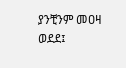ያንቺንም መዐዛ ወደደ፤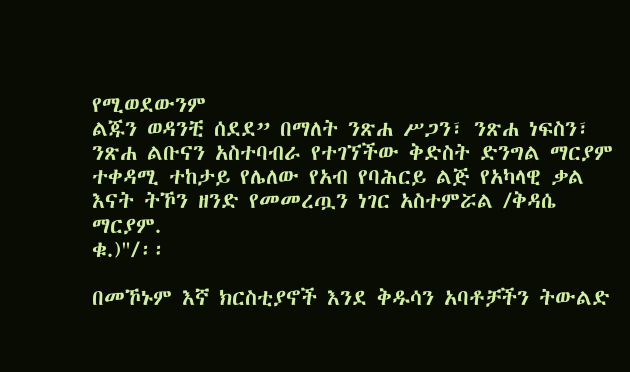የሚወደውንም
ልጁን ወዳንቺ ሰደደ” በማለት ንጽሐ ሥጋን፣ ንጽሐ ነፍስን፣ ንጽሐ ልቡናን አስተባብራ የተገኘችው ቅድስት ድንግል ማርያም
ተቀዳሚ ተከታይ የሌለው የአብ የባሕርይ ልጅ የአካላዊ ቃል እናት ትኾን ዘንድ የመመረጧን ነገር አስተምሯል /ቅዳሴ ማርያም.
ቁ.)"/፡፡

በመኾኑም እኛ ክርስቲያኖች እንደ ቅዱሳን አባቶቻችን ትውልድ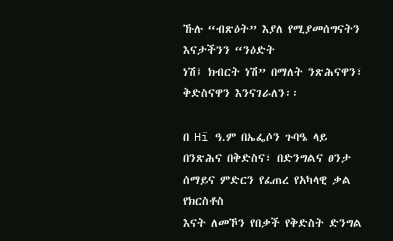ኹሉ “ብጽዕት” እያለ የሚያመሰግናትን እናታችንን “ንዕድት
ነሽ፤ ክብርት ነሽ” በማለት ንጽሕናዋን፣ ቅድስናዋን እንናገራለን፡፡

በ Hï ዓ.ም በኤፌሶን ጉባዔ ላይ በንጽሕና በቅድስና፣ በድንግልና ፀንታ ሰማይና ምድርን የፈጠረ የአካላዊ ቃል የክርስቶስ
እናት ለመኾን የበቃች የቅድስት ድንግል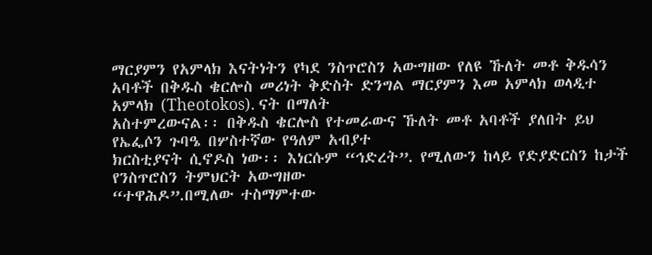ማርያምን የአምላክ እናትነትን የካደ ንስጥሮስን አውግዘው የለዩ ኹለት መቶ ቅዱሳን
አባቶች በቅዱስ ቄርሎስ መሪነት ቅድስት ድንግል ማርያምን እመ አምላክ ወላዲተ አምላክ (Theotokos). ናት በማለት
አስተምረውናል፡፡ በቅዱስ ቄርሎስ የተመራውና ኹለት መቶ አባቶች ያለበት ይህ የኤፌሶን ጉባዔ በሦስተኛው የዓለም አብያተ
ክርስቲያናት ሲኖዶስ ነው፡፡ እነርሱም “ኅድረት”. የሚለውን ከላይ የድያድርስን ከታች የንስጥሮስን ትምህርት አውግዘው
“ተዋሕዶ”.በሚለው ተስማምተው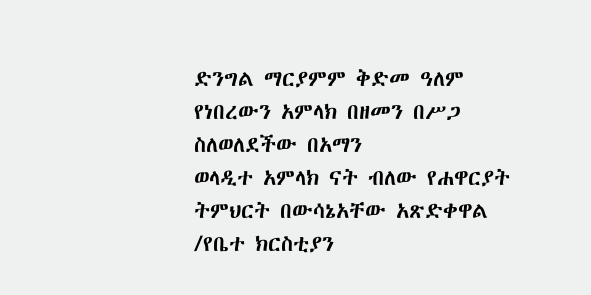ድንግል ማርያምም ቅድመ ዓለም የነበረውን አምላክ በዘመን በሥጋ ስለወለደችው በአማን
ወላዲተ አምላክ ናት ብለው የሐዋርያት ትምህርት በውሳኔአቸው አጽድቀዋል /የቤተ ክርስቲያን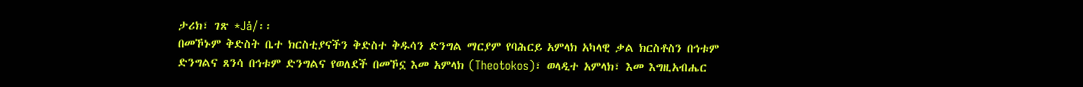ታሪክ፣ ገጽ *Jå/፡፡
በመኾኑም ቅድስት ቤተ ክርስቲያናችን ቅድስተ ቅዱሳን ድንግል ማርያም የባሕርይ አምላክ አካላዊ ቃል ክርስቶስን በኅቱም
ድንግልና ጸንሳ በኅቱም ድንግልና የወለደች በመኾኗ እመ አምላክ (Theotokos)፣ ወላዲተ አምላክ፣ እመ እግዚአብሔር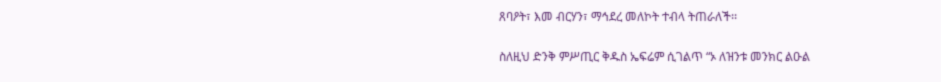ጸባዖት፣ እመ ብርሃን፣ ማኅደረ መለኮት ተብላ ትጠራለች፡፡

ስለዚህ ድንቅ ምሥጢር ቅዱስ ኤፍሬም ሲገልጥ “ኦ ለዝንቱ መንክር ልዑል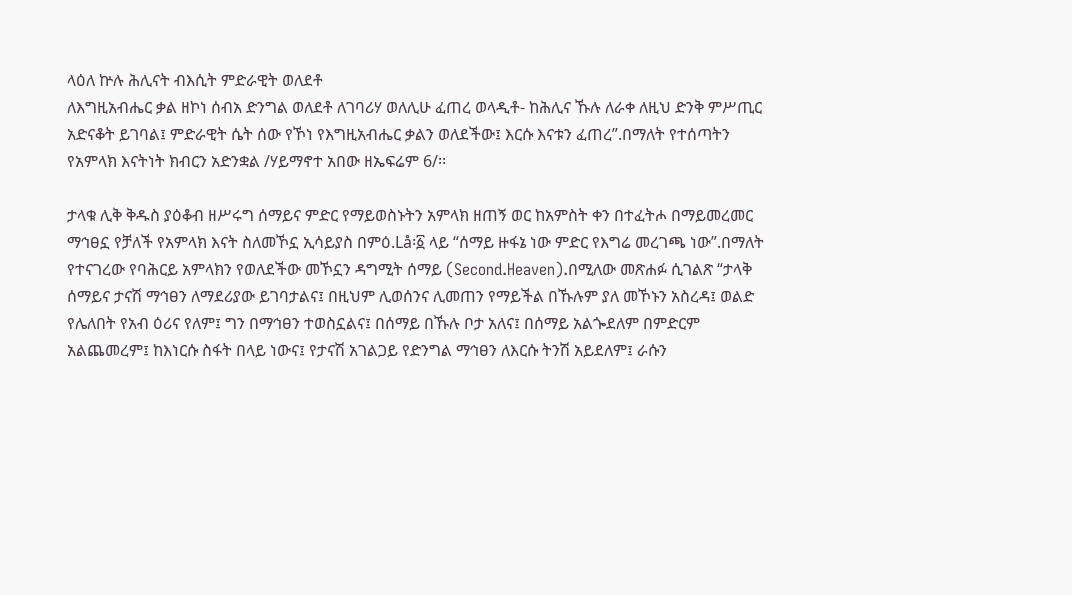ላዕለ ኵሉ ሕሊናት ብእሲት ምድራዊት ወለደቶ
ለእግዚአብሔር ቃል ዘኮነ ሰብአ ድንግል ወለደቶ ለገባሪሃ ወለሊሁ ፈጠረ ወላዲቶ- ከሕሊና ኹሉ ለራቀ ለዚህ ድንቅ ምሥጢር
አድናቆት ይገባል፤ ምድራዊት ሴት ሰው የኾነ የእግዚአብሔር ቃልን ወለደችው፤ እርሱ እናቱን ፈጠረ”.በማለት የተሰጣትን
የአምላክ እናትነት ክብርን አድንቋል /ሃይማኖተ አበው ዘኤፍሬም 6/፡፡

ታላቁ ሊቅ ቅዱስ ያዕቆብ ዘሥሩግ ሰማይና ምድር የማይወስኑትን አምላክ ዘጠኝ ወር ከአምስት ቀን በተፈትሖ በማይመረመር
ማኅፀኗ የቻለች የአምላክ እናት ስለመኾኗ ኢሳይያስ በምዕ.Lå፡፩ ላይ “ሰማይ ዙፋኔ ነው ምድር የእግሬ መረገጫ ነው”.በማለት
የተናገረው የባሕርይ አምላክን የወለደችው መኾኗን ዳግሚት ሰማይ (Second.Heaven).በሚለው መጽሐፉ ሲገልጽ “ታላቅ
ሰማይና ታናሽ ማኅፀን ለማደሪያው ይገባታልና፤ በዚህም ሊወሰንና ሊመጠን የማይችል በኹሉም ያለ መኾኑን አስረዳ፤ ወልድ
የሌለበት የአብ ዕሪና የለም፤ ግን በማኅፀን ተወስኗልና፤ በሰማይ በኹሉ ቦታ አለና፤ በሰማይ አልጐደለም በምድርም
አልጨመረም፤ ከእነርሱ ስፋት በላይ ነውና፤ የታናሽ አገልጋይ የድንግል ማኅፀን ለእርሱ ትንሽ አይደለም፤ ራሱን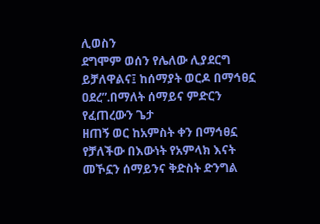ሊወስን
ደግሞም ወሰን የሌለው ሊያደርግ ይቻለዋልና፤ ከሰማያት ወርዶ በማኅፀኗ ዐደረ”.በማለት ሰማይና ምድርን የፈጠረውን ጌታ
ዘጠኝ ወር ከአምስት ቀን በማኅፀኗ የቻለችው በእውነት የአምላክ እናት መኾኗን ሰማይንና ቅድስት ድንግል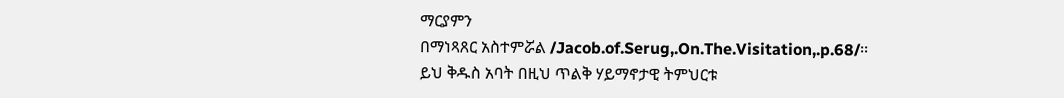ማርያምን
በማነጻጸር አስተምሯል /Jacob.of.Serug,.On.The.Visitation,.p.68/፡፡
ይህ ቅዱስ አባት በዚህ ጥልቅ ሃይማኖታዊ ትምህርቱ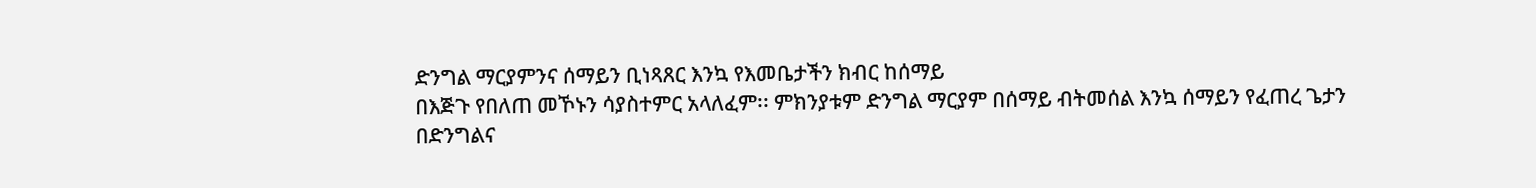ድንግል ማርያምንና ሰማይን ቢነጻጸር እንኳ የእመቤታችን ክብር ከሰማይ
በእጅጉ የበለጠ መኾኑን ሳያስተምር አላለፈም፡፡ ምክንያቱም ድንግል ማርያም በሰማይ ብትመሰል እንኳ ሰማይን የፈጠረ ጌታን
በድንግልና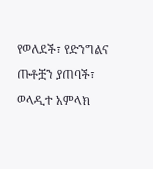የወለደች፣ የድንግልና ጡቶቿን ያጠባች፣ ወላዲተ አምላክ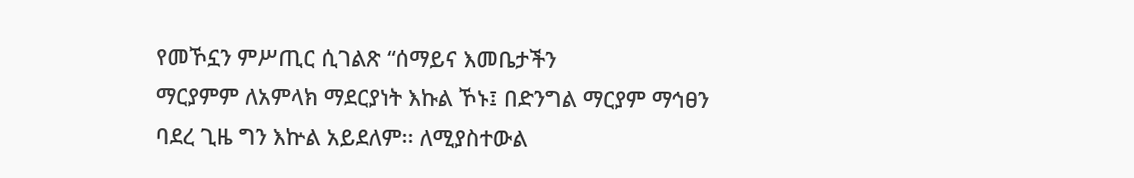የመኾኗን ምሥጢር ሲገልጽ “ሰማይና እመቤታችን
ማርያምም ለአምላክ ማደርያነት እኩል ኾኑ፤ በድንግል ማርያም ማኅፀን ባደረ ጊዜ ግን እኵል አይደለም፡፡ ለሚያስተውል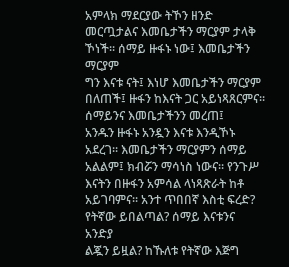አምላክ ማደርያው ትኾን ዘንድ መርጧታልና እመቤታችን ማርያም ታላቅ ኾነች፡፡ ሰማይ ዙፋኑ ነው፤ እመቤታችን ማርያም
ግን እናቱ ናት፤ እነሆ እመቤታችን ማርያም በለጠች፤ ዙፋን ከእናት ጋር አይነጻጸርምና፡፡ ሰማይንና እመቤታችንን መረጠ፤
አንዱን ዙፋኑ አንዷን እናቱ እንዲኾኑ አደረገ፡፡ እመቤታችን ማርያምን ሰማይ አልልም፤ ክብሯን ማሳነስ ነውና፡፡ የንጉሥ
እናትን በዙፋን አምሳል ላነጻጽራት ከቶ አይገባምና፡፡ አንተ ጥበበኛ እስቲ ፍረድ? የትኛው ይበልጣል? ሰማይ እናቱንና አንድያ
ልጇን ይዟል? ከኹለቱ የትኛው እጅግ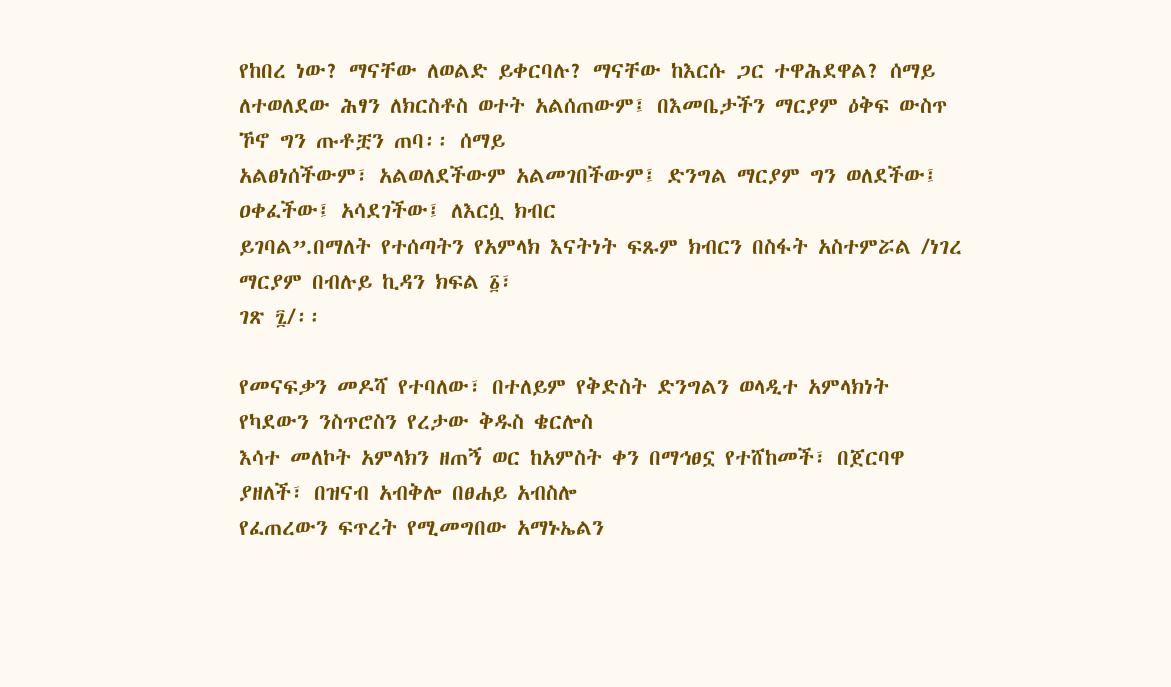የከበረ ነው? ማናቸው ለወልድ ይቀርባሉ? ማናቸው ከእርሱ ጋር ተዋሕደዋል? ሰማይ
ለተወለደው ሕፃን ለክርስቶስ ወተት አልሰጠውም፤ በእመቤታችን ማርያም ዕቅፍ ውስጥ ኾኖ ግን ጡቶቿን ጠባ፡፡ ሰማይ
አልፀነሰችውም፣ አልወለደችውም አልመገበችውም፤ ድንግል ማርያም ግን ወለደችው፤ ዐቀፈችው፤ አሳደገችው፤ ለእርሷ ክብር
ይገባል”.በማለት የተሰጣትን የአምላክ እናትነት ፍጹም ክብርን በስፋት አስተምሯል /ነገረ ማርያም በብሉይ ኪዳን ክፍል ፩፣
ገጽ ፯/፡፡

የመናፍቃን መዶሻ የተባለው፣ በተለይም የቅድስት ድንግልን ወላዲተ አምላክነት የካደውን ንስጥሮስን የረታው ቅዱስ ቄርሎስ
እሳተ መለኮት አምላክን ዘጠኝ ወር ከአምስት ቀን በማኅፀኗ የተሸከመች፣ በጀርባዋ ያዘለች፣ በዝናብ አብቅሎ በፀሐይ አብስሎ
የፈጠረውን ፍጥረት የሚመግበው አማኑኤልን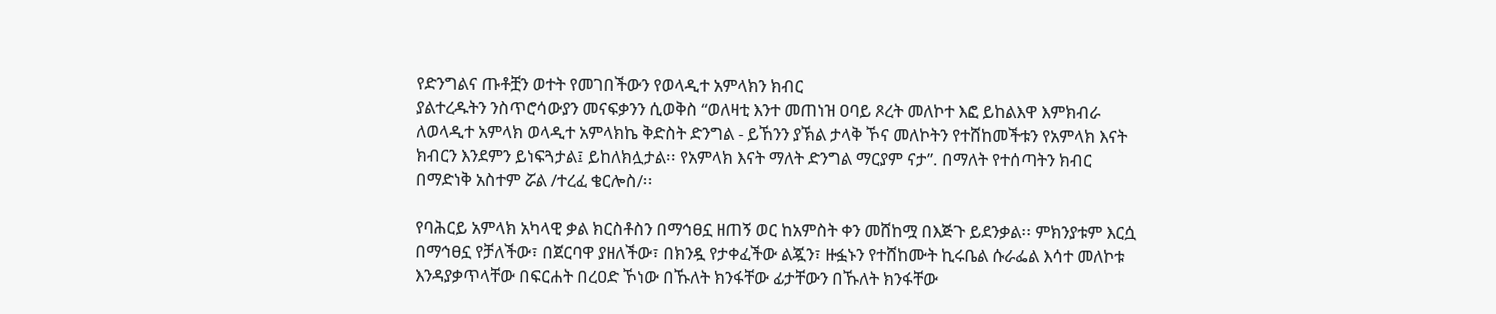የድንግልና ጡቶቿን ወተት የመገበችውን የወላዲተ አምላክን ክብር
ያልተረዱትን ንስጥሮሳውያን መናፍቃንን ሲወቅስ “ወለዛቲ እንተ መጠነዝ ዐባይ ጾረት መለኮተ እፎ ይከልእዋ እምክብራ
ለወላዲተ አምላክ ወላዲተ አምላክኬ ቅድስት ድንግል - ይኸንን ያኽል ታላቅ ኾና መለኮትን የተሸከመችቱን የአምላክ እናት
ክብርን እንደምን ይነፍጓታል፤ ይከለክሏታል፡፡ የአምላክ እናት ማለት ድንግል ማርያም ናታ”. በማለት የተሰጣትን ክብር
በማድነቅ አስተም ሯል /ተረፈ ቄርሎስ/፡፡

የባሕርይ አምላክ አካላዊ ቃል ክርስቶስን በማኅፀኗ ዘጠኝ ወር ከአምስት ቀን መሸከሟ በእጅጉ ይደንቃል፡፡ ምክንያቱም እርሷ
በማኅፀኗ የቻለችው፣ በጀርባዋ ያዘለችው፣ በክንዷ የታቀፈችው ልጇን፣ ዙፏኑን የተሸከሙት ኪሩቤል ሱራፌል እሳተ መለኮቱ
እንዳያቃጥላቸው በፍርሐት በረዐድ ኾነው በኹለት ክንፋቸው ፊታቸውን በኹለት ክንፋቸው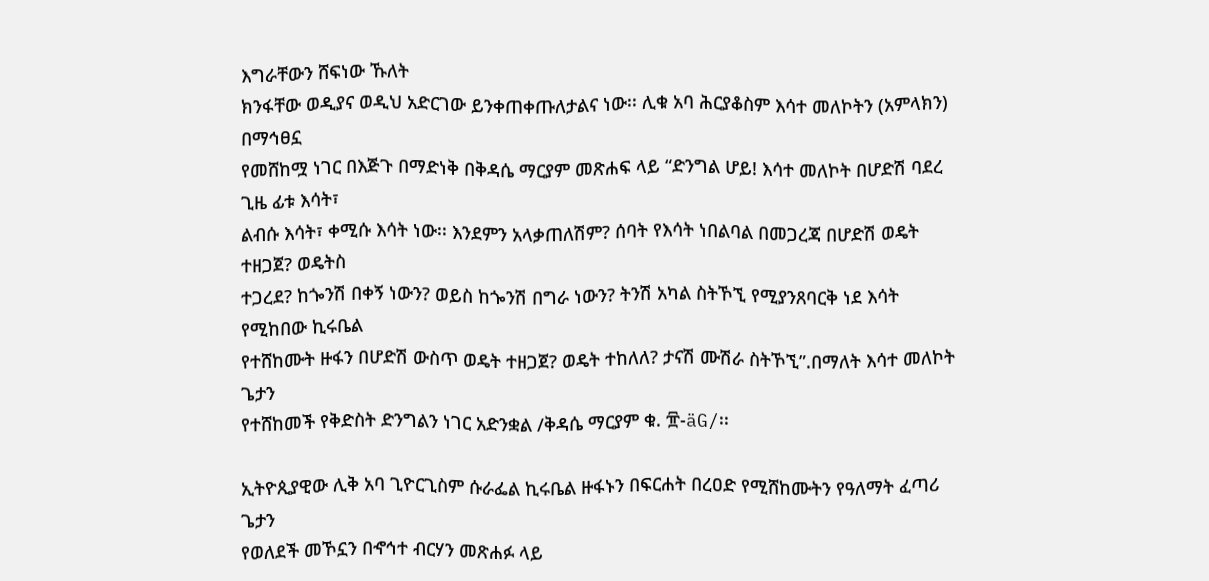እግራቸውን ሸፍነው ኹለት
ክንፋቸው ወዲያና ወዲህ አድርገው ይንቀጠቀጡለታልና ነው፡፡ ሊቁ አባ ሕርያቆስም እሳተ መለኮትን (አምላክን) በማኅፀኗ
የመሸከሟ ነገር በእጅጉ በማድነቅ በቅዳሴ ማርያም መጽሐፍ ላይ “ድንግል ሆይ! እሳተ መለኮት በሆድሽ ባደረ ጊዜ ፊቱ እሳት፣
ልብሱ እሳት፣ ቀሚሱ እሳት ነው፡፡ እንደምን አላቃጠለሽም? ሰባት የእሳት ነበልባል በመጋረጃ በሆድሽ ወዴት ተዘጋጀ? ወዴትስ
ተጋረደ? ከጐንሽ በቀኝ ነውን? ወይስ ከጐንሽ በግራ ነውን? ትንሽ አካል ስትኾኚ የሚያንጸባርቅ ነደ እሳት የሚከበው ኪሩቤል
የተሸከሙት ዙፋን በሆድሽ ውስጥ ወዴት ተዘጋጀ? ወዴት ተከለለ? ታናሽ ሙሽራ ስትኾኚ”.በማለት እሳተ መለኮት ጌታን
የተሸከመች የቅድስት ድንግልን ነገር አድንቋል /ቅዳሴ ማርያም ቁ. ፹-äG/፡፡

ኢትዮጲያዊው ሊቅ አባ ጊዮርጊስም ሱራፌል ኪሩቤል ዙፋኑን በፍርሐት በረዐድ የሚሸከሙትን የዓለማት ፈጣሪ ጌታን
የወለደች መኾኗን በኆኅተ ብርሃን መጽሐፉ ላይ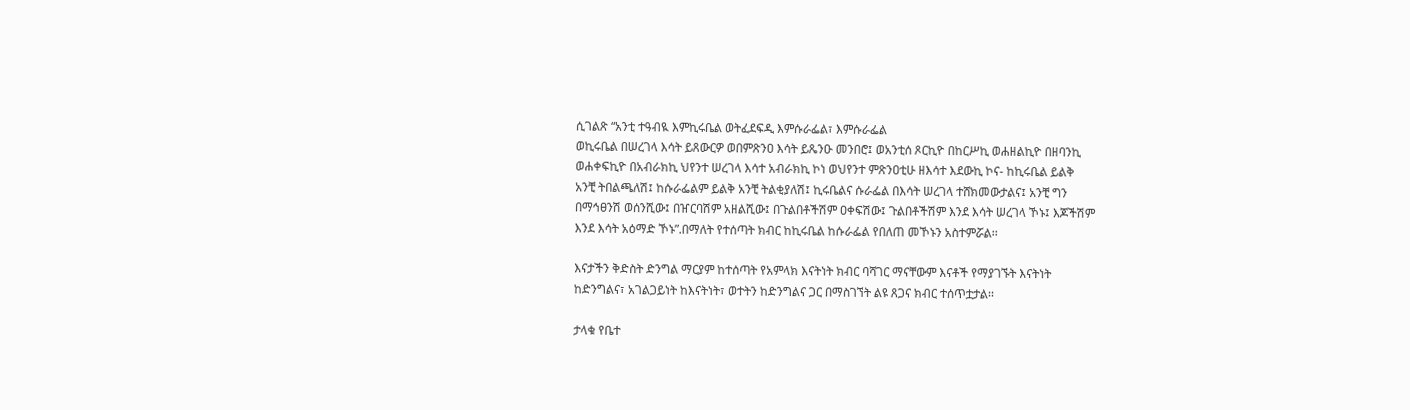ሲገልጽ “አንቲ ተዓብዪ እምኪሩቤል ወትፈደፍዲ እምሱራፌል፣ እምሱራፌል
ወኪሩቤል በሠረገላ እሳት ይጸውርዎ ወበምጽንዐ እሳት ይጼንዑ መንበሮ፤ ወአንቲሰ ጾርኪዮ በከርሥኪ ወሐዘልኪዮ በዘባንኪ
ወሐቀፍኪዮ በአብራክኪ ህየንተ ሠረገላ እሳተ አብራክኪ ኮነ ወህየንተ ምጽንዐቲሁ ዘእሳተ እደውኪ ኮና- ከኪሩቤል ይልቅ
አንቺ ትበልጫለሽ፤ ከሱራፌልም ይልቅ አንቺ ትልቂያለሽ፤ ኪሩቤልና ሱራፌል በእሳት ሠረገላ ተሸክመውታልና፤ አንቺ ግን
በማኅፀንሽ ወሰንሺው፤ በዠርባሽም አዘልሺው፤ በጉልበቶችሽም ዐቀፍሽው፤ ጉልበቶችሽም እንደ እሳት ሠረገላ ኾኑ፤ እጆችሽም
እንደ እሳት አዕማድ ኾኑ”.በማለት የተሰጣት ክብር ከኪሩቤል ከሱራፌል የበለጠ መኾኑን አስተምሯል፡፡

እናታችን ቅድስት ድንግል ማርያም ከተሰጣት የአምላክ እናትነት ክብር ባሻገር ማናቸውም እናቶች የማያገኙት እናትነት
ከድንግልና፣ አገልጋይነት ከእናትነት፣ ወተትን ከድንግልና ጋር በማስገኘት ልዩ ጸጋና ክብር ተሰጥቷታል፡፡

ታላቁ የቤተ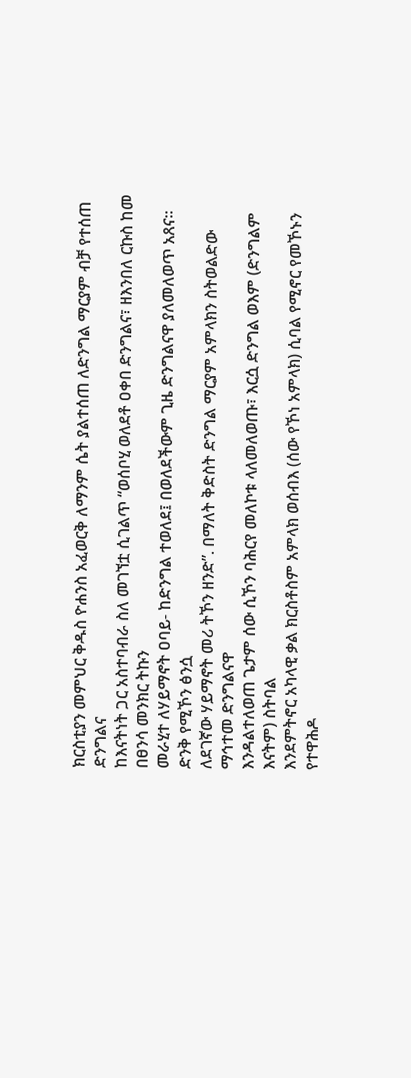ክርስቲያን መምህር ቅዱስ ዮሐንስ አፈወርቅ ለማንም ሴት ያልተሰጠ ለድንግል ማርያም ብቻ የተሰጠ ድንግልና
ከእናትነት ጋር አስተባብራ ስለ መገኘቷ ሲገልጥ “ወሰቦሂ ወለደቶ ዐቀበ ድንግልና፣ ዘእንበለ ርኩስ ከመ በፀንሳ መንክር ትኩን
መራሂተ ለሃይማኖት ዐባይ- ከድንግል ተወለደ፤ በወለደችውም ጊዜ ድንግልናዋ ያለመለወጥ አጸና፡፡ ድንቅ የሚኾን ፅንሷ
ለደገኛው ሃይማኖት መሪ ትኾን ዘንድ”. በማለት ቅድስት ድንግል ማርያም አምላክን ስትወልድው ማኅተመ ድንግልናዋ
እንዳልተለወጠ ጌታም ሰው ሲኾን ባሕርየ መለኮቱ ላለመለወጡ፣ እርሷ ድንግል ወእም (ድንግልም እናትም) ስትባል
እንደምትኖር አካላዊ ቃል ክርስቶስም አምላክ ወሰብእ (ሰው የኾነ አምላክ) ሲባል የሚኖር የመኾኑን የተዋሕዶ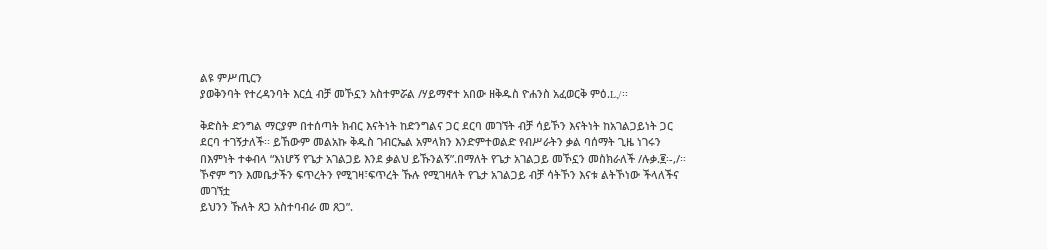ልዩ ምሥጢርን
ያወቅንባት የተረዳንባት እርሷ ብቻ መኾኗን አስተምሯል /ሃይማኖተ አበው ዘቅዱስ ዮሐንስ አፈወርቅ ምዕ.L,/፡፡

ቅድስት ድንግል ማርያም በተሰጣት ክብር እናትነት ከድንግልና ጋር ደርባ መገኘት ብቻ ሳይኾን እናትነት ከአገልጋይነት ጋር
ደርባ ተገኝታለች፡፡ ይኸውም መልአኩ ቅዱስ ገብርኤል አምላክን እንድምተወልድ የብሥራትን ቃል ባሰማት ጊዜ ነገሩን
በእምነት ተቀብላ “እነሆኝ የጌታ አገልጋይ እንደ ቃልህ ይኹንልኝ”.በማለት የጌታ አገልጋይ መኾኗን መስክራለች /ሉቃ.፪፡-,/፡፡
ኾኖም ግን እመቤታችን ፍጥረትን የሚገዛ፣ፍጥረት ኹሉ የሚገዛለት የጌታ አገልጋይ ብቻ ሳትኾን እናቱ ልትኾነው ችላለችና
መገኘቷ
ይህንን ኹለት ጸጋ አስተባብራ መ ጸጋ”.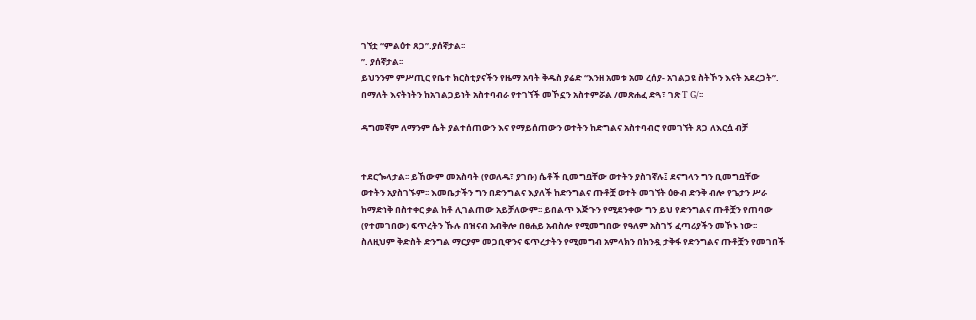ገኘቷ “ምልዕተ ጸጋ”.ያሰኛታል፡፡
”. ያሰኛታል፡፡
ይህንንም ምሥጢር የቤተ ክርስቲያናችን የዜማ አባት ቅዱስ ያሬድ “እንዘ አመቱ አመ ረሰያ- አገልጋዩ ስትኾን እናት አደረጋት”.
በማለት እናትነትን ከአገልጋይነት አስተባብራ የተገኘች መኾኗን አስተምሯል /መጽሐፈ ድጓ፣ ገጽ T G/፡፡

ዳግመኛም ለማንም ሴት ያልተሰጠውን እና የማይሰጠውን ወተትን ከድግልና አስተባብሮ የመገኘት ጸጋ ለእርሷ ብቻ


ተደርጐላታል፡፡ ይኸውም መአስባት (የወለዱ፣ ያገቡ) ሴቶች ቢመግቧቸው ወተትን ያስገኛሉ፤ ደናግላን ግን ቢመግቧቸው
ወተትን አያስገኙም፡፡ እመቤታችን ግን በድንግልና እያለች ከድንግልና ጡቶቿ ወተት መገኘት ዕፁብ ድንቅ ብሎ የጌታን ሥራ
ከማድነቅ በስተቀር ቃል ከቶ ሊገልጠው አይቻለውም፡፡ ይበልጥ እጅጉን የሚደንቀው ግን ይህ የድንግልና ጡቶቿን የጠባው
(የተመገበው) ፍጥረትን ኹሉ በዝናብ አብቅሎ በፀሐይ አብስሎ የሚመግበው የዓለም አስገኝ ፈጣሪያችን መኾኑ ነው፡፡
ስለዚህም ቅድስት ድንግል ማርያም መጋቢዋንና ፍጥረታትን የሚመግብ አምላክን በክንዷ ታቅፋ የድንግልና ጡቶቿን የመገበች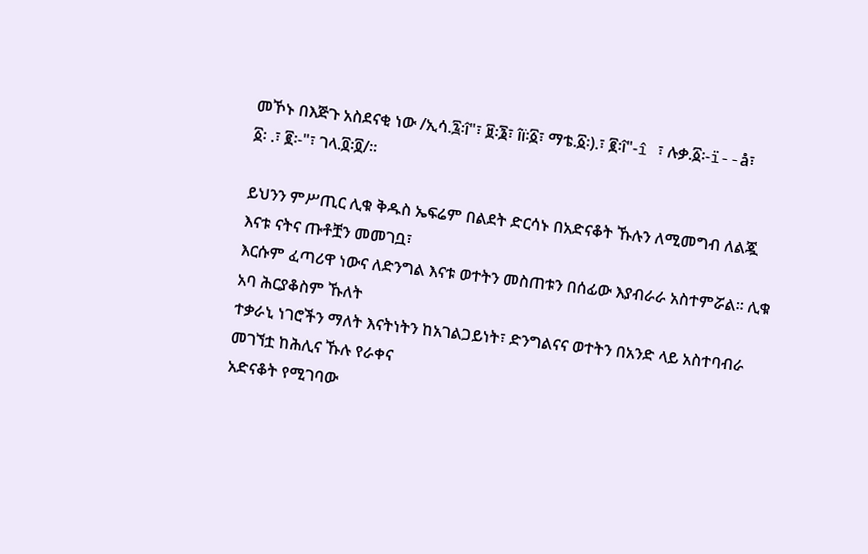መኾኑ በእጅጉ አስደናቂ ነው /ኢሳ.፯፡î"፣ ፱፡፮፣ îï፡፩፣ ማቴ.፩፡).፣ ፪፡î"-î ፣ ሉቃ.፩፡-ï--å፣ ፩፡ .፣ ፪፡-"፣ ገላ.፬፡፬/፡፡

ይህንን ምሥጢር ሊቁ ቅዱስ ኤፍሬም በልደት ድርሳኑ በአድናቆት ኹሉን ለሚመግብ ለልጇ እናቱ ናትና ጡቶቿን መመገቧ፣
እርሱም ፈጣሪዋ ነውና ለድንግል እናቱ ወተትን መስጠቱን በሰፊው እያብራራ አስተምሯል፡፡ ሊቁ አባ ሕርያቆስም ኹለት
ተቃራኒ ነገሮችን ማለት እናትነትን ከአገልጋይነት፣ ድንግልናና ወተትን በአንድ ላይ አስተባብራ መገኘቷ ከሕሊና ኹሉ የራቀና
አድናቆት የሚገባው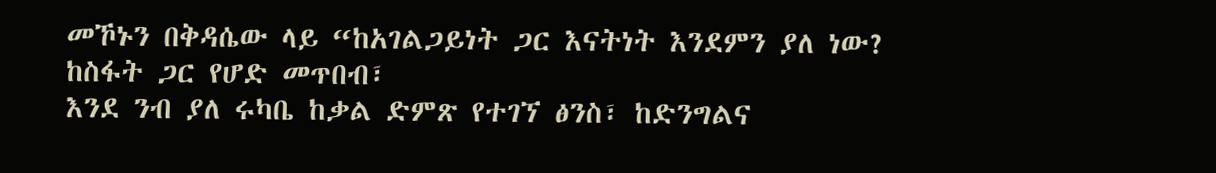መኾኑን በቅዳሴው ላይ “ከአገልጋይነት ጋር እናትነት እንደምን ያለ ነው? ከስፋት ጋር የሆድ መጥበብ፣
እንደ ንብ ያለ ሩካቤ ከቃል ድምጽ የተገኘ ፅንስ፣ ከድንግልና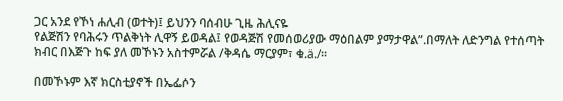ጋር አንደ የኾነ ሐሊብ (ወተት)፤ ይህንን ባሰብሁ ጊዜ ሕሊናዬ
የልጅሽን የባሕሩን ጥልቅነት ሊዋኝ ይወዳል፤ የወዳጅሽ የመሰወሪያው ማዕበልም ያማታዋል”.በማለት ለድንግል የተሰጣት
ክብር በእጅጉ ከፍ ያለ መኾኑን አስተምሯል /ቅዳሴ ማርያም፣ ቁ.ä./፡፡

በመኾኑም እኛ ክርስቲያኖች በኤፌሶን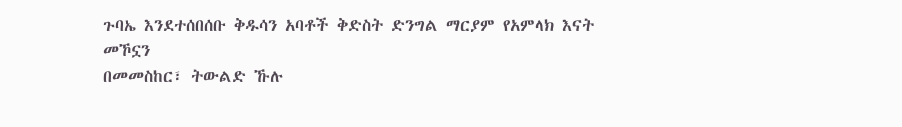ጉባኤ እንደተሰበሰቡ ቅዱሳን አባቶች ቅድስት ድንግል ማርያም የአምላክ እናት መኾኗን
በመመስከር፣ ትውልድ ኹሉ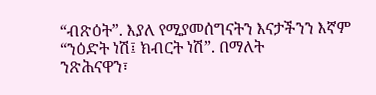“ብጽዕት”. እያለ የሚያመሰግናትን እናታችንን እኛም “ንዕድት ነሽ፤ ክብርት ነሽ”. በማለት
ንጽሕናዋን፣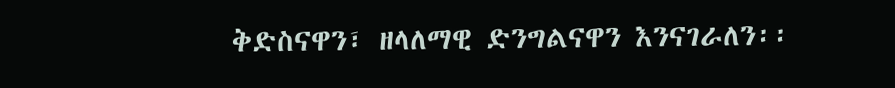ቅድስናዋን፣ ዘላለማዊ ድንግልናዋን እንናገራለን፡፡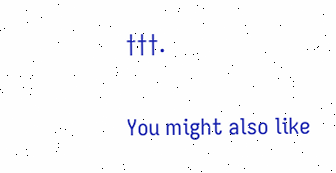†††.

You might also like